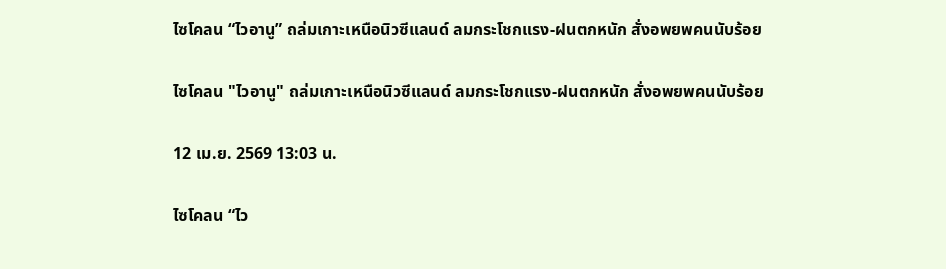ไซโคลน “ไวอานู” ถล่มเกาะเหนือนิวซีแลนด์ ลมกระโชกแรง-ฝนตกหนัก สั่งอพยพคนนับร้อย

ไซโคลน "ไวอานู" ถล่มเกาะเหนือนิวซีแลนด์ ลมกระโชกแรง-ฝนตกหนัก สั่งอพยพคนนับร้อย

12 เม.ย. 2569 13:03 น.

ไซโคลน “ไว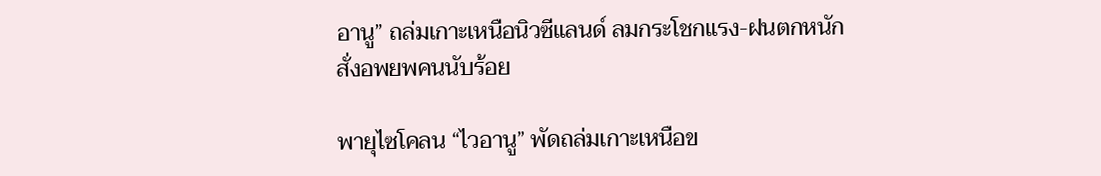อานู” ถล่มเกาะเหนือนิวซีแลนด์ ลมกระโชกแรง-ฝนตกหนัก สั่งอพยพคนนับร้อย

พายุไซโคลน “ไวอานู” พัดถล่มเกาะเหนือข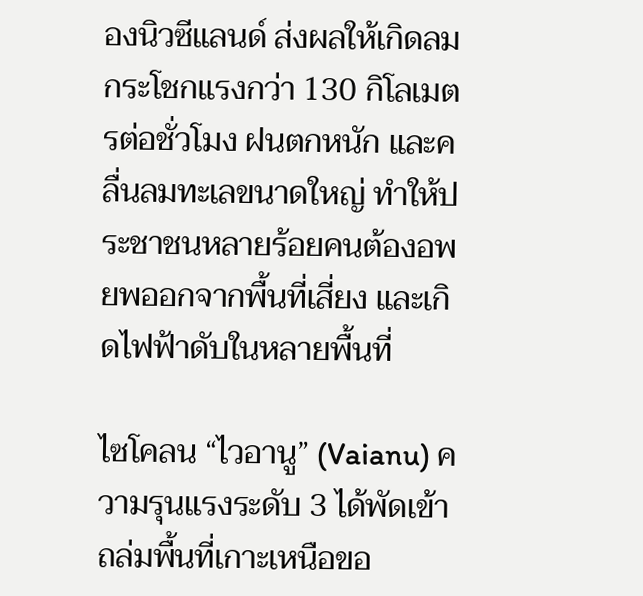องนิวซีแลนด์ ส่งผลให้เกิดลมกระโชกแรงกว่า 130 กิโลเมตรต่อชั่วโมง ฝนตกหนัก และคลื่นลมทะเลขนาดใหญ่ ทำให้ประชาชนหลายร้อยคนต้องอพยพออกจากพื้นที่เสี่ยง และเกิดไฟฟ้าดับในหลายพื้นที่

ไซโคลน “ไวอานู” (Vaianu) ความรุนแรงระดับ 3 ได้พัดเข้าถล่มพื้นที่เกาะเหนือขอ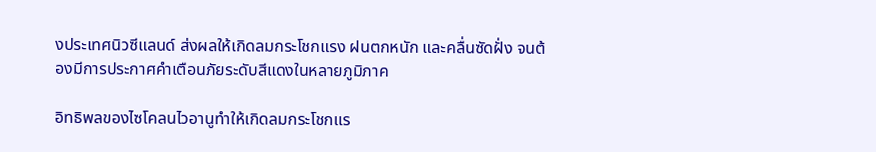งประเทศนิวซีแลนด์ ส่งผลให้เกิดลมกระโชกแรง ฝนตกหนัก และคลื่นซัดฝั่ง จนต้องมีการประกาศคำเตือนภัยระดับสีแดงในหลายภูมิภาค

อิทธิพลของไซโคลนไวอานูทำให้เกิดลมกระโชกแร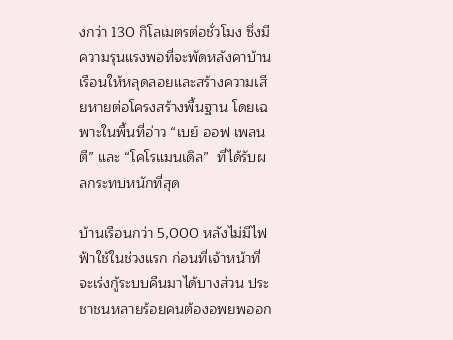งกว่า 130 กิโลเมตรต่อชั่วโมง ซึ่งมีความรุนแรงพอที่จะพัดหลังคาบ้านเรือนให้หลุดลอยและสร้างความเสียหายต่อโครงสร้างพื้นฐาน โดยเฉพาะในพื้นที่อ่าว “เบย์ ออฟ เพลนตี” และ “โคโรแมนเดิล”  ที่ได้รับผลกระทบหนักที่สุด

บ้านเรือนกว่า 5,000 หลังไม่มีไฟฟ้าใช้ในช่วงแรก ก่อนที่เจ้าหน้าที่จะเร่งกู้ระบบคืนมาได้บางส่วน ประชาชนหลายร้อยคนต้องอพยพออก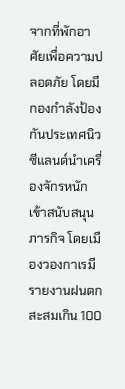จากที่พักอาศัยเพื่อความปลอดภัย โดยมีกองกำลังป้องกันประเทศนิวซีแลนด์นำเครื่องจักรหนักเข้าสนับสนุนภารกิจ โดยเมืองวองกาเรมีรายงานฝนตกสะสมเกิน 100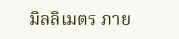มิลลิเมตร ภาย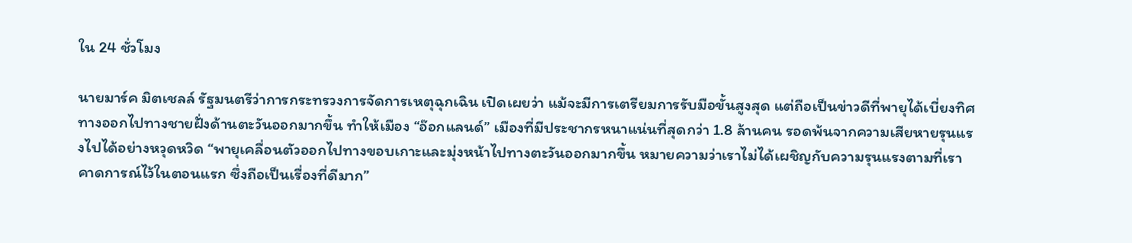ใน 24 ชั่วโมง

นายมาร์ค มิตเชลล์ รัฐมนตรีว่าการกระทรวงการจัดการเหตุฉุกเฉิน เปิดเผยว่า แม้จะมีการเตรียมการรับมือขั้นสูงสุด แต่ถือเป็นข่าวดีที่พายุได้เบี่ยงทิศทางออกไปทางชายฝั่งด้านตะวันออกมากขึ้น ทำให้เมือง “อ๊อกแลนด์” เมืองที่มีประชากรหนาแน่นที่สุดกว่า 1.8 ล้านคน รอดพ้นจากความเสียหายรุนแรงไปได้อย่างหวุดหวิด “พายุเคลื่อนตัวออกไปทางขอบเกาะและมุ่งหน้าไปทางตะวันออกมากขึ้น หมายความว่าเราไม่ได้เผชิญกับความรุนแรงตามที่เราคาดการณ์ไว้ในตอนแรก ซึ่งถือเป็นเรื่องที่ดีมาก”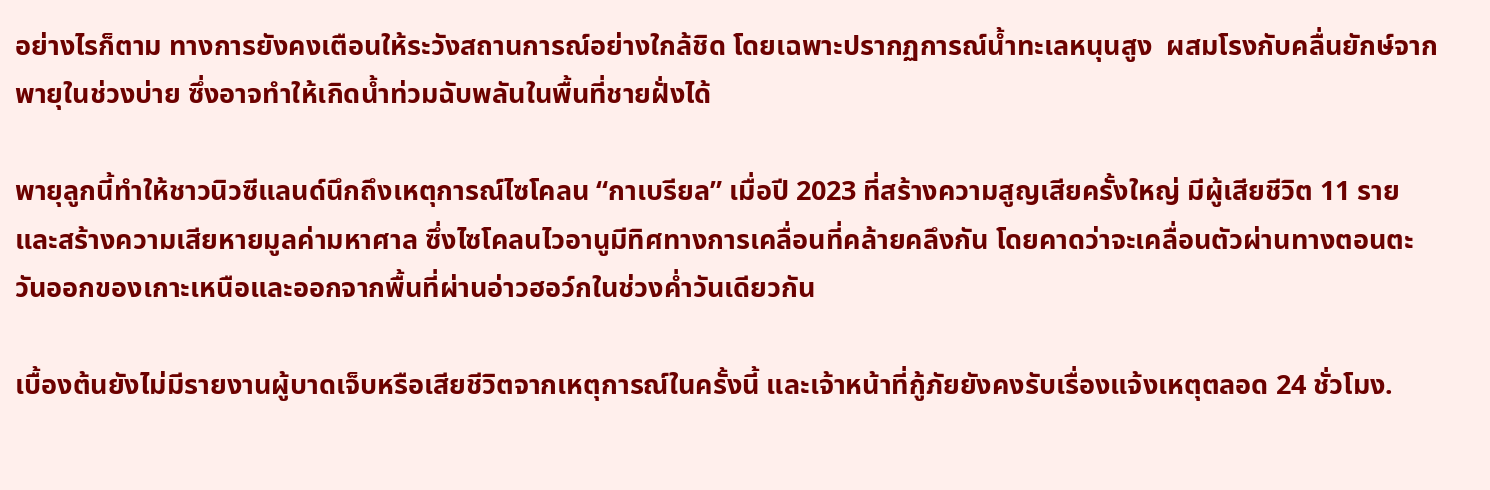อย่างไรก็ตาม ทางการยังคงเตือนให้ระวังสถานการณ์อย่างใกล้ชิด โดยเฉพาะปรากฏการณ์น้ำทะเลหนุนสูง  ผสมโรงกับคลื่นยักษ์จากพายุในช่วงบ่าย ซึ่งอาจทำให้เกิดน้ำท่วมฉับพลันในพื้นที่ชายฝั่งได้

พายุลูกนี้ทำให้ชาวนิวซีแลนด์นึกถึงเหตุการณ์ไซโคลน “กาเบรียล” เมื่อปี 2023 ที่สร้างความสูญเสียครั้งใหญ่ มีผู้เสียชีวิต 11 ราย และสร้างความเสียหายมูลค่ามหาศาล ซึ่งไซโคลนไวอานูมีทิศทางการเคลื่อนที่คล้ายคลึงกัน โดยคาดว่าจะเคลื่อนตัวผ่านทางตอนตะวันออกของเกาะเหนือและออกจากพื้นที่ผ่านอ่าวฮอว์กในช่วงค่ำวันเดียวกัน

เบื้องต้นยังไม่มีรายงานผู้บาดเจ็บหรือเสียชีวิตจากเหตุการณ์ในครั้งนี้ และเจ้าหน้าที่กู้ภัยยังคงรับเรื่องแจ้งเหตุตลอด 24 ชั่วโมง.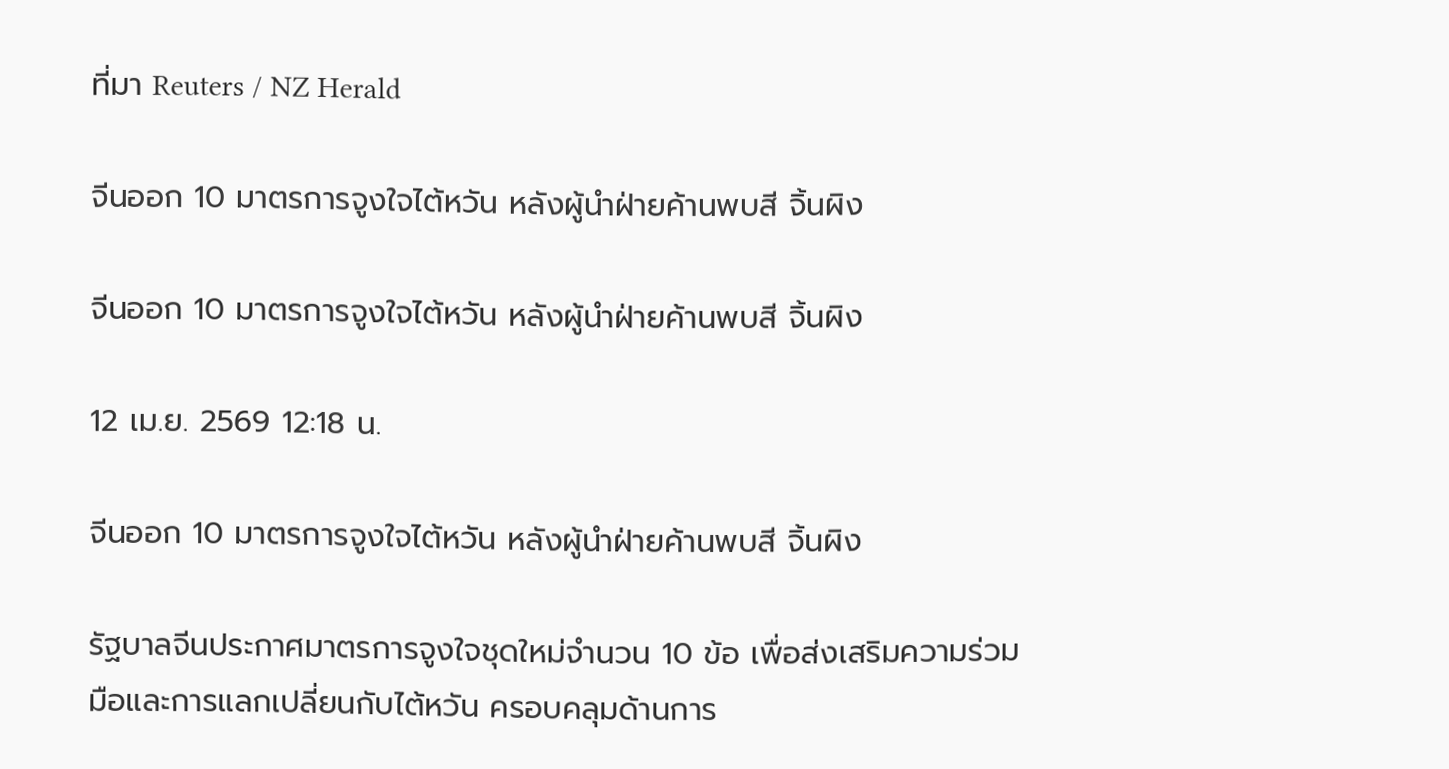ที่มา Reuters / NZ Herald

จีนออก 10 มาตรการจูงใจไต้หวัน หลังผู้นำฝ่ายค้านพบสี จิ้นผิง

จีนออก 10 มาตรการจูงใจไต้หวัน หลังผู้นำฝ่ายค้านพบสี จิ้นผิง

12 เม.ย. 2569 12:18 น.

จีนออก 10 มาตรการจูงใจไต้หวัน หลังผู้นำฝ่ายค้านพบสี จิ้นผิง

รัฐบาลจีนประกาศมาตรการจูงใจชุดใหม่จำนวน 10 ข้อ เพื่อส่งเสริมความร่วมมือและการแลกเปลี่ยนกับไต้หวัน ครอบคลุมด้านการ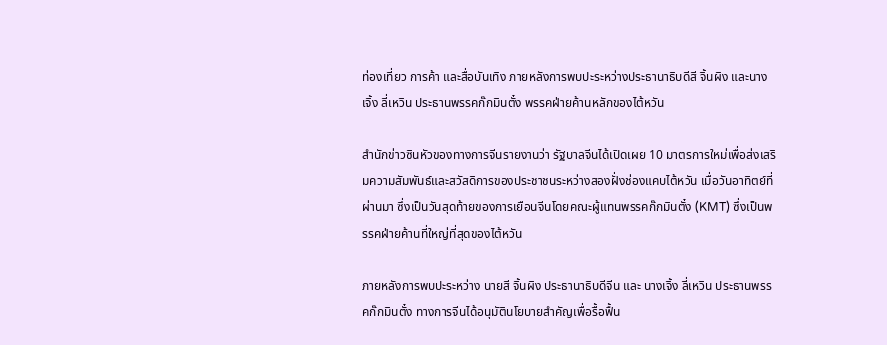ท่องเที่ยว การค้า และสื่อบันเทิง ภายหลังการพบปะระหว่างประธานาธิบดีสี จิ้นผิง และนางเจิ้ง ลี่เหวิน ประธานพรรคก๊กมินตั๋ง พรรคฝ่ายค้านหลักของไต้หวัน

สำนักข่าวซินหัวของทางการจีนรายงานว่า รัฐบาลจีนได้เปิดเผย 10 มาตรการใหม่เพื่อส่งเสริมความสัมพันธ์และสวัสดิการของประชาชนระหว่างสองฝั่งช่องแคบไต้หวัน เมื่อวันอาทิตย์ที่ผ่านมา ซึ่งเป็นวันสุดท้ายของการเยือนจีนโดยคณะผู้แทนพรรคก๊กมินตั๋ง (KMT) ซึ่งเป็นพรรคฝ่ายค้านที่ใหญ่ที่สุดของไต้หวัน

ภายหลังการพบปะระหว่าง นายสี จิ้นผิง ประธานาธิบดีจีน และ นางเจิ้ง ลี่เหวิน ประธานพรรคก๊กมินตั๋ง ทางการจีนได้อนุมัตินโยบายสำคัญเพื่อรื้อฟื้น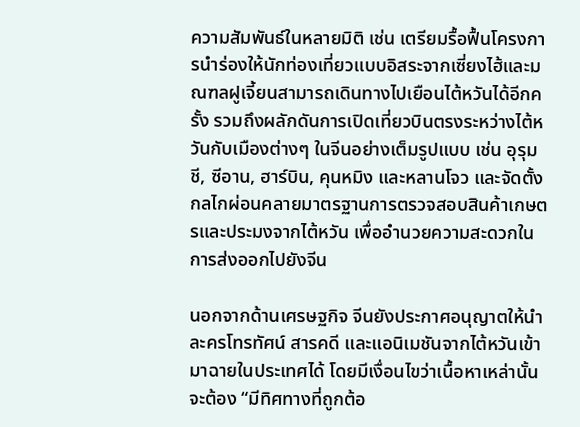ความสัมพันธ์ในหลายมิติ เช่น เตรียมรื้อฟื้นโครงการนำร่องให้นักท่องเที่ยวแบบอิสระจากเซี่ยงไฮ้และมณฑลฝูเจี้ยนสามารถเดินทางไปเยือนไต้หวันได้อีกครั้ง รวมถึงผลักดันการเปิดเที่ยวบินตรงระหว่างไต้หวันกับเมืองต่างๆ ในจีนอย่างเต็มรูปแบบ เช่น อุรุมชี, ซีอาน, ฮาร์บิน, คุนหมิง และหลานโจว และจัดตั้งกลไกผ่อนคลายมาตรฐานการตรวจสอบสินค้าเกษตรและประมงจากไต้หวัน เพื่ออำนวยความสะดวกในการส่งออกไปยังจีน

นอกจากด้านเศรษฐกิจ จีนยังประกาศอนุญาตให้นำละครโทรทัศน์ สารคดี และแอนิเมชันจากไต้หวันเข้ามาฉายในประเทศได้ โดยมีเงื่อนไขว่าเนื้อหาเหล่านั้นจะต้อง “มีทิศทางที่ถูกต้อ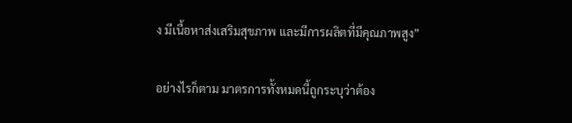ง มีเนื้อหาส่งเสริมสุขภาพ และมีการผลิตที่มีคุณภาพสูง”

อย่างไรก็ตาม มาตรการทั้งหมดนี้ถูกระบุว่าต้อง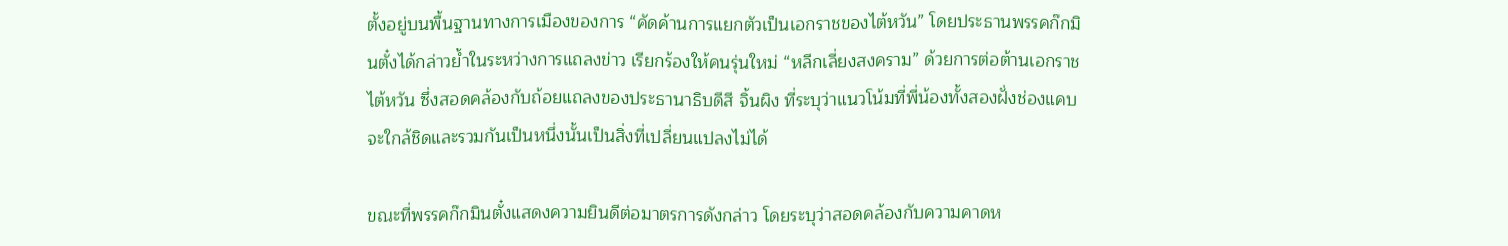ตั้งอยู่บนพื้นฐานทางการเมืองของการ “คัดค้านการแยกตัวเป็นเอกราชของไต้หวัน” โดยประธานพรรคก๊กมินตั๋งได้กล่าวย้ำในระหว่างการแถลงข่าว เรียกร้องให้คนรุ่นใหม่ “หลีกเลี่ยงสงคราม” ด้วยการต่อต้านเอกราชไต้หวัน ซึ่งสอดคล้องกับถ้อยแถลงของประธานาธิบดีสี จิ้นผิง ที่ระบุว่าแนวโน้มที่พี่น้องทั้งสองฝั่งช่องแคบจะใกล้ชิดและรวมกันเป็นหนึ่งนั้นเป็นสิ่งที่เปลี่ยนแปลงไม่ได้

ขณะที่พรรคก๊กมินตั๋งแสดงความยินดีต่อมาตรการดังกล่าว โดยระบุว่าสอดคล้องกับความคาดห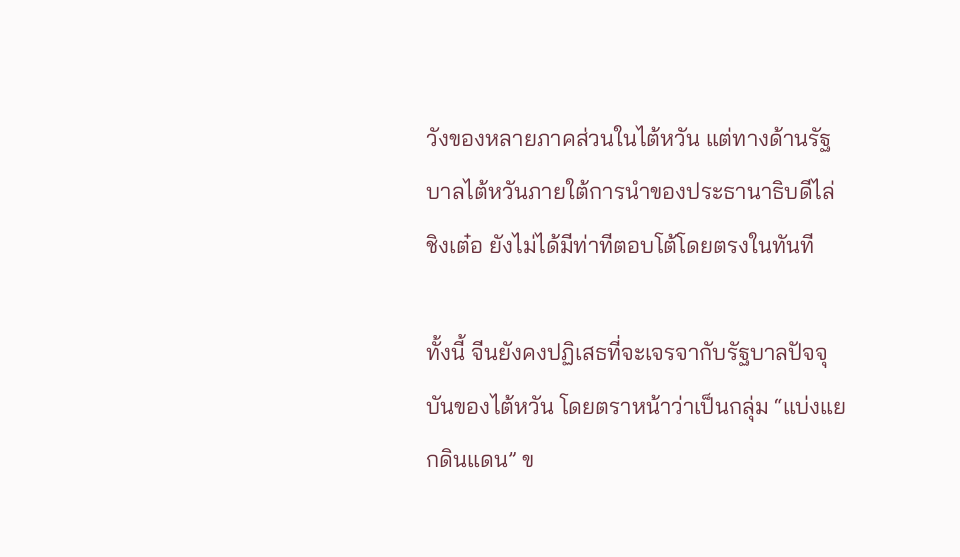วังของหลายภาคส่วนในไต้หวัน แต่ทางด้านรัฐบาลไต้หวันภายใต้การนำของประธานาธิบดีไล่ ชิงเต๋อ ยังไม่ได้มีท่าทีตอบโต้โดยตรงในทันที

ทั้งนี้ จีนยังคงปฏิเสธที่จะเจรจากับรัฐบาลปัจจุบันของไต้หวัน โดยตราหน้าว่าเป็นกลุ่ม “แบ่งแยกดินแดน” ข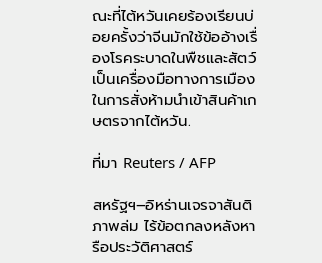ณะที่ไต้หวันเคยร้องเรียนบ่อยครั้งว่าจีนมักใช้ข้ออ้างเรื่องโรคระบาดในพืชและสัตว์เป็นเครื่องมือทางการเมืองในการสั่งห้ามนำเข้าสินค้าเกษตรจากไต้หวัน.

ที่มา Reuters / AFP

สหรัฐฯ–อิหร่านเจรจาสันติภาพล่ม ไร้ข้อตกลงหลังหารือประวัติศาสตร์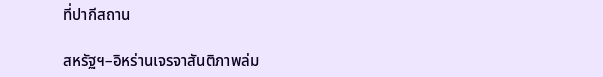ที่ปากีสถาน

สหรัฐฯ–อิหร่านเจรจาสันติภาพล่ม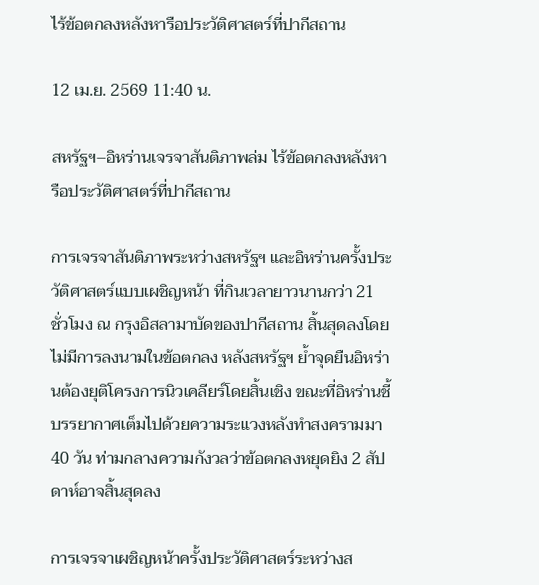ไร้ข้อตกลงหลังหารือประวัติศาสตร์ที่ปากีสถาน

12 เม.ย. 2569 11:40 น.

สหรัฐฯ–อิหร่านเจรจาสันติภาพล่ม ไร้ข้อตกลงหลังหารือประวัติศาสตร์ที่ปากีสถาน

การเจรจาสันติภาพระหว่างสหรัฐฯ และอิหร่านครั้งประวัติศาสตร์แบบเผชิญหน้า ที่กินเวลายาวนานกว่า 21 ชั่วโมง ณ กรุงอิสลามาบัดของปากีสถาน สิ้นสุดลงโดยไม่มีการลงนามในข้อตกลง หลังสหรัฐฯ ย้ำจุดยืนอิหร่านต้องยุติโครงการนิวเคลียร์โดยสิ้นเชิง ขณะที่อิหร่านชี้บรรยากาศเต็มไปด้วยความระแวงหลังทำสงครามมา 40 วัน ท่ามกลางความกังวลว่าข้อตกลงหยุดยิง 2 สัปดาห์อาจสิ้นสุดลง

การเจรจาเผชิญหน้าครั้งประวัติศาสตร์ระหว่างส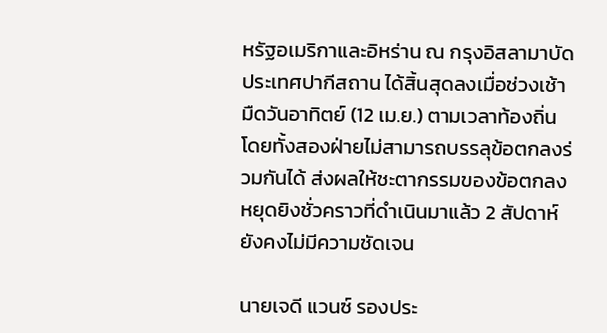หรัฐอเมริกาและอิหร่าน ณ กรุงอิสลามาบัด ประเทศปากีสถาน ได้สิ้นสุดลงเมื่อช่วงเช้ามืดวันอาทิตย์ (12 เม.ย.) ตามเวลาท้องถิ่น โดยทั้งสองฝ่ายไม่สามารถบรรลุข้อตกลงร่วมกันได้ ส่งผลให้ชะตากรรมของข้อตกลงหยุดยิงชั่วคราวที่ดำเนินมาแล้ว 2 สัปดาห์ยังคงไม่มีความชัดเจน

นายเจดี แวนซ์ รองประ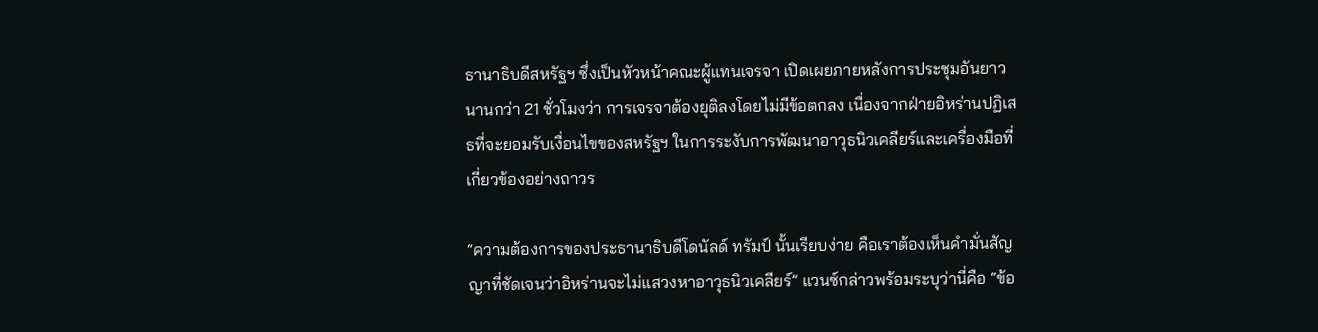ธานาธิบดีสหรัฐฯ ซึ่งเป็นหัวหน้าคณะผู้แทนเจรจา เปิดเผยภายหลังการประชุมอันยาวนานกว่า 21 ชั่วโมงว่า การเจรจาต้องยุติลงโดยไม่มีข้อตกลง เนื่องจากฝ่ายอิหร่านปฏิเสธที่จะยอมรับเงื่อนไขของสหรัฐฯ ในการระงับการพัฒนาอาวุธนิวเคลียร์และเครื่องมือที่เกี่ยวข้องอย่างถาวร

“ความต้องการของประธานาธิบดีโดนัลด์ ทรัมป์ นั้นเรียบง่าย คือเราต้องเห็นคำมั่นสัญญาที่ชัดเจนว่าอิหร่านจะไม่แสวงหาอาวุธนิวเคลียร์” แวนซ์กล่าวพร้อมระบุว่านี่คือ “ข้อ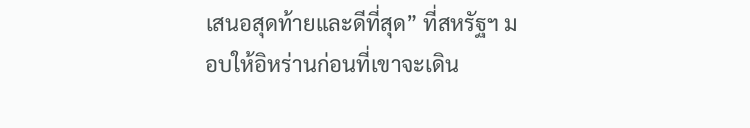เสนอสุดท้ายและดีที่สุด” ที่สหรัฐฯ มอบให้อิหร่านก่อนที่เขาจะเดิน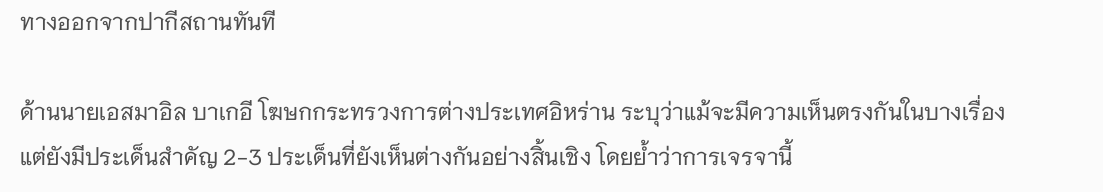ทางออกจากปากีสถานทันที

ด้านนายเอสมาอิล บาเกอี โฆษกกระทรวงการต่างประเทศอิหร่าน ระบุว่าแม้จะมีความเห็นตรงกันในบางเรื่อง แต่ยังมีประเด็นสำคัญ 2-3 ประเด็นที่ยังเห็นต่างกันอย่างสิ้นเชิง โดยย้ำว่าการเจรจานี้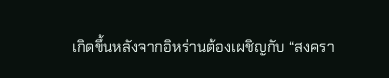เกิดขึ้นหลังจากอิหร่านต้องเผชิญกับ “สงครา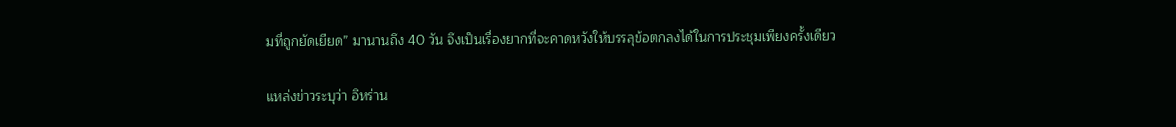มที่ถูกยัดเยียด” มานานถึง 40 วัน จึงเป็นเรื่องยากที่จะคาดหวังให้บรรลุข้อตกลงได้ในการประชุมเพียงครั้งเดียว

แหล่งข่าวระบุว่า อิหร่าน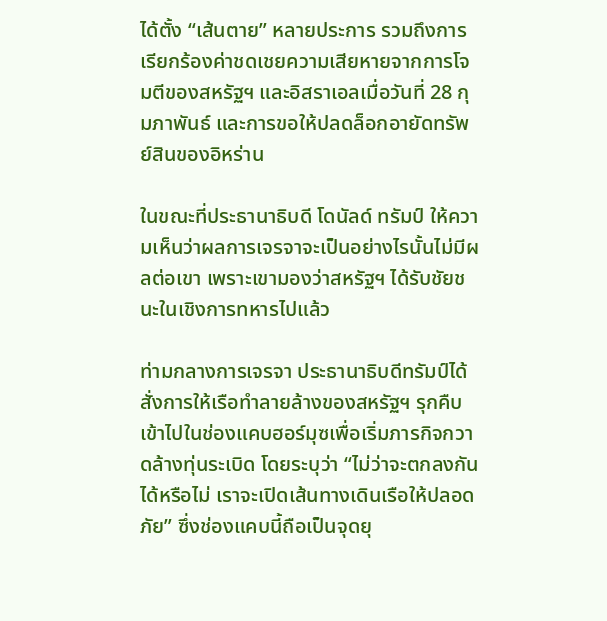ได้ตั้ง “เส้นตาย” หลายประการ รวมถึงการเรียกร้องค่าชดเชยความเสียหายจากการโจมตีของสหรัฐฯ และอิสราเอลเมื่อวันที่ 28 กุมภาพันธ์ และการขอให้ปลดล็อกอายัดทรัพย์สินของอิหร่าน

ในขณะที่ประธานาธิบดี โดนัลด์ ทรัมป์ ให้ความเห็นว่าผลการเจรจาจะเป็นอย่างไรนั้นไม่มีผลต่อเขา เพราะเขามองว่าสหรัฐฯ ได้รับชัยชนะในเชิงการทหารไปแล้ว

ท่ามกลางการเจรจา ประธานาธิบดีทรัมป์ได้สั่งการให้เรือทำลายล้างของสหรัฐฯ รุกคืบเข้าไปในช่องแคบฮอร์มุซเพื่อเริ่มภารกิจกวาดล้างทุ่นระเบิด โดยระบุว่า “ไม่ว่าจะตกลงกันได้หรือไม่ เราจะเปิดเส้นทางเดินเรือให้ปลอดภัย” ซึ่งช่องแคบนี้ถือเป็นจุดยุ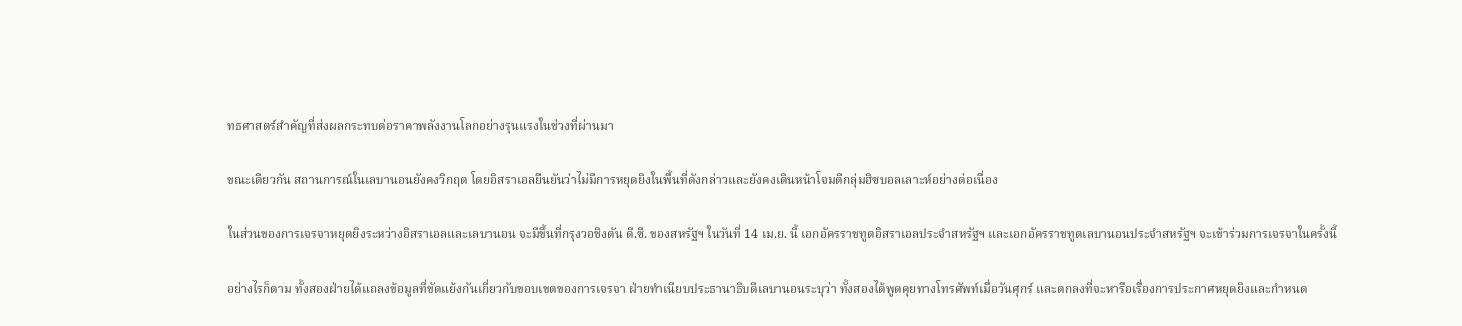ทธศาสตร์สำคัญที่ส่งผลกระทบต่อราคาพลังงานโลกอย่างรุนแรงในช่วงที่ผ่านมา

ขณะเดียวกัน สถานการณ์ในเลบานอนยังคงวิกฤต โดยอิสราเอลยืนยันว่าไม่มีการหยุดยิงในพื้นที่ดังกล่าวและยังคงเดินหน้าโจมตีกลุ่มฮิซบอลเลาะห์อย่างต่อเนื่อง

ในส่วนของการเจรจาหยุดยิงระหว่างอิสราเอลและเลบานอน จะมีขึ้นที่กรุงวอชิงตัน ดี.ซี. ของสหรัฐฯ ในวันที่ 14 เม.ย. นี้ เอกอัครราชทูตอิสราเอลประจำสหรัฐฯ และเอกอัครราชทูตเลบานอนประจำสหรัฐฯ จะเข้าร่วมการเจรจาในครั้งนี้

อย่างไรก็ตาม ทั้งสองฝ่ายได้แถลงข้อมูลที่ขัดแย้งกันเกี่ยวกับขอบเขตของการเจรจา ฝ่ายทำเนียบประธานาธิบดีเลบานอนระบุว่า ทั้งสองได้พูดคุยทางโทรศัพท์เมื่อวันศุกร์ และตกลงที่จะหารือเรื่องการประกาศหยุดยิงและกำหนด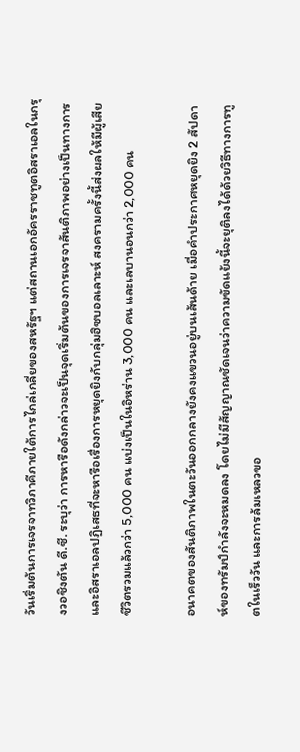วันเริ่มต้นการเจรจาทวิภาคีภายใต้การไกล่เกลี่ยของสหรัฐฯ แต่สถานเอกอัครราชทูตอิสราเอลในกรุงวอชิงตัน ดี.ซี. ระบุว่า การหารือดังกล่าวจะเป็นจุดเริ่มต้นของการเจรจาสันติภาพอย่างเป็นทางการ และอิสราเอลปฏิเสธที่จะหารือเรื่องการหยุดยิงกับกลุ่มฮิซบอลเลาะห์ สงครามครั้งนี้ส่งผลให้มีผู้เสียชีวิตรวมแล้วกว่า 5,000 คน แบ่งเป็นในอิหร่าน 3,000 คน และเลบานอนกว่า 2,000 คน

อนาคตของสันติภาพในตะวันออกกลางยังคงแขวนอยู่บนเส้นด้าย เมื่อคำประกาศหยุดยิง 2 สัปดาห์ของทรัมป์กำลังจะหมดลง โดยไม่มีสัญญาณชัดเจนว่าความขัดแย้งนี้จะยุติลงได้ด้วยวิธีทางการทูตในเร็ววัน และการล้มเหลวขอ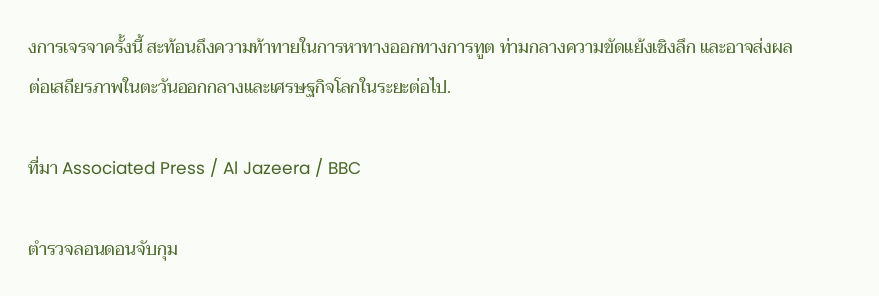งการเจรจาครั้งนี้ สะท้อนถึงความท้าทายในการหาทางออกทางการทูต ท่ามกลางความขัดแย้งเชิงลึก และอาจส่งผลต่อเสถียรภาพในตะวันออกกลางและเศรษฐกิจโลกในระยะต่อไป.

ที่มา Associated Press / Al Jazeera / BBC

ตำรวจลอนดอนจับกุม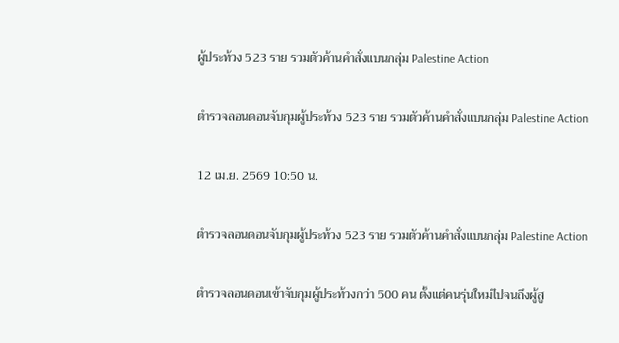ผู้ประท้วง 523 ราย รวมตัวค้านคำสั่งแบนกลุ่ม Palestine Action

ตำรวจลอนดอนจับกุมผู้ประท้วง 523 ราย รวมตัวค้านคำสั่งแบนกลุ่ม Palestine Action

12 เม.ย. 2569 10:50 น.

ตำรวจลอนดอนจับกุมผู้ประท้วง 523 ราย รวมตัวค้านคำสั่งแบนกลุ่ม Palestine Action

ตำรวจลอนดอนเข้าจับกุมผู้ประท้วงกว่า 500 คน ตั้งแต่คนรุ่นใหม่ไปจนถึงผู้สู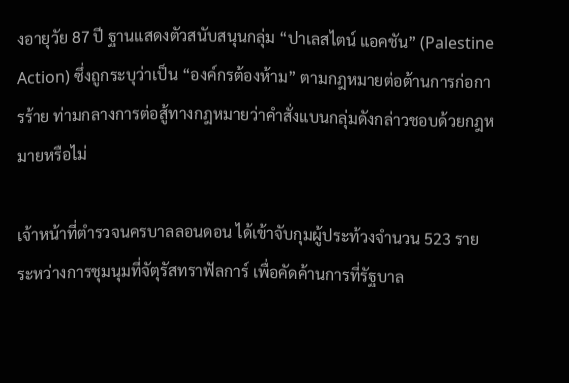งอายุวัย 87 ปี ฐานแสดงตัวสนับสนุนกลุ่ม “ปาเลสไตน์ แอคชัน” (Palestine Action) ซึ่งถูกระบุว่าเป็น “องค์กรต้องห้าม” ตามกฎหมายต่อต้านการก่อการร้าย ท่ามกลางการต่อสู้ทางกฎหมายว่าคำสั่งแบนกลุ่มดังกล่าวชอบด้วยกฎหมายหรือไม่

เจ้าหน้าที่ตำรวจนครบาลลอนดอน ได้เข้าจับกุมผู้ประท้วงจำนวน 523 ราย ระหว่างการชุมนุมที่จัตุรัสทราฟัลการ์ เพื่อคัดค้านการที่รัฐบาล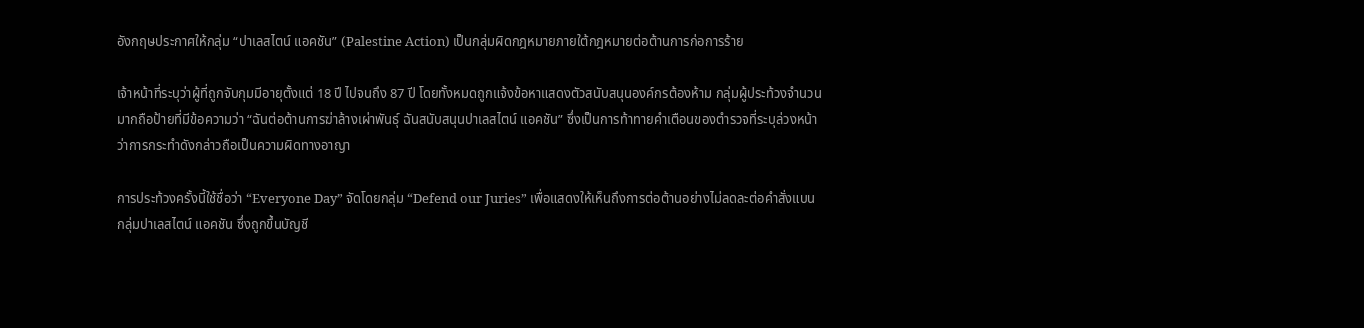อังกฤษประกาศให้กลุ่ม “ปาเลสไตน์ แอคชัน” (Palestine Action) เป็นกลุ่มผิดกฎหมายภายใต้กฎหมายต่อต้านการก่อการร้าย

เจ้าหน้าที่ระบุว่าผู้ที่ถูกจับกุมมีอายุตั้งแต่ 18 ปี ไปจนถึง 87 ปี โดยทั้งหมดถูกแจ้งข้อหาแสดงตัวสนับสนุนองค์กรต้องห้าม กลุ่มผู้ประท้วงจำนวนมากถือป้ายที่มีข้อความว่า “ฉันต่อต้านการฆ่าล้างเผ่าพันธุ์ ฉันสนับสนุนปาเลสไตน์ แอคชัน” ซึ่งเป็นการท้าทายคำเตือนของตำรวจที่ระบุล่วงหน้าว่าการกระทำดังกล่าวถือเป็นความผิดทางอาญา

การประท้วงครั้งนี้ใช้ชื่อว่า “Everyone Day” จัดโดยกลุ่ม “Defend our Juries” เพื่อแสดงให้เห็นถึงการต่อต้านอย่างไม่ลดละต่อคำสั่งแบนกลุ่มปาเลสไตน์ แอคชัน ซึ่งถูกขึ้นบัญชี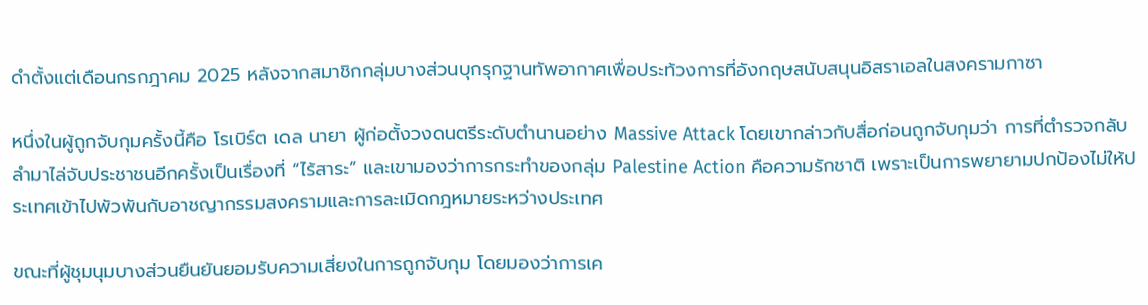ดำตั้งแต่เดือนกรกฎาคม 2025 หลังจากสมาชิกกลุ่มบางส่วนบุกรุกฐานทัพอากาศเพื่อประท้วงการที่อังกฤษสนับสนุนอิสราเอลในสงครามกาซา

หนึ่งในผู้ถูกจับกุมครั้งนี้คือ โรเบิร์ต เดล นายา ผู้ก่อตั้งวงดนตรีระดับตำนานอย่าง Massive Attack โดยเขากล่าวกับสื่อก่อนถูกจับกุมว่า การที่ตำรวจกลับลำมาไล่จับประชาชนอีกครั้งเป็นเรื่องที่ “ไร้สาระ” และเขามองว่าการกระทำของกลุ่ม Palestine Action คือความรักชาติ เพราะเป็นการพยายามปกป้องไม่ให้ประเทศเข้าไปพัวพันกับอาชญากรรมสงครามและการละเมิดกฎหมายระหว่างประเทศ

ขณะที่ผู้ชุมนุมบางส่วนยืนยันยอมรับความเสี่ยงในการถูกจับกุม โดยมองว่าการเค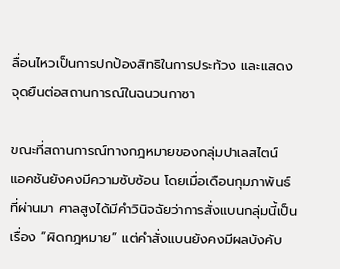ลื่อนไหวเป็นการปกป้องสิทธิในการประท้วง และแสดงจุดยืนต่อสถานการณ์ในฉนวนกาซา

ขณะที่สถานการณ์ทางกฎหมายของกลุ่มปาเลสไตน์ แอคชันยังคงมีความซับซ้อน โดยเมื่อเดือนกุมภาพันธ์ที่ผ่านมา ศาลสูงได้มีคำวินิจฉัยว่าการสั่งแบนกลุ่มนี้เป็นเรื่อง “ผิดกฎหมาย” แต่คำสั่งแบนยังคงมีผลบังคับ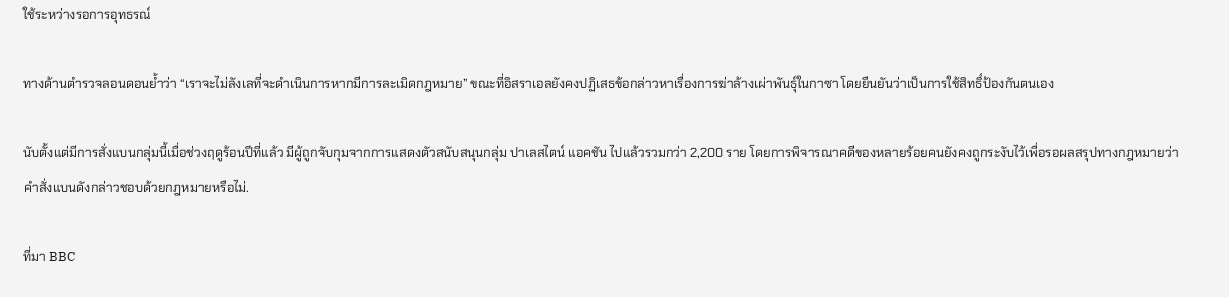ใช้ระหว่างรอการอุทธรณ์

ทางด้านตำรวจลอนดอนย้ำว่า “เราจะไม่ลังเลที่จะดำเนินการหากมีการละเมิดกฎหมาย” ขณะที่อิสราเอลยังคงปฏิเสธข้อกล่าวหาเรื่องการฆ่าล้างเผ่าพันธุ์ในกาซา โดยยืนยันว่าเป็นการใช้สิทธิ์ป้องกันตนเอง

นับตั้งแต่มีการสั่งแบนกลุ่มนี้เมื่อช่วงฤดูร้อนปีที่แล้ว มีผู้ถูกจับกุมจากการแสดงตัวสนับสนุนกลุ่ม ปาเลสไตน์ แอคชัน ไปแล้วรวมกว่า 2,200 ราย โดยการพิจารณาคดีของหลายร้อยคนยังคงถูกระงับไว้เพื่อรอผลสรุปทางกฎหมายว่าคำสั่งแบนดังกล่าวชอบด้วยกฎหมายหรือไม่.

ที่มา BBC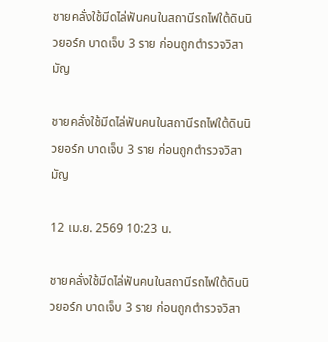ชายคลั่งใช้มีดไล่ฟันคนในสถานีรถไฟใต้ดินนิวยอร์ก บาดเจ็บ 3 ราย ก่อนถูกตำรวจวิสามัญ

ชายคลั่งใช้มีดไล่ฟันคนในสถานีรถไฟใต้ดินนิวยอร์ก บาดเจ็บ 3 ราย ก่อนถูกตำรวจวิสามัญ

12 เม.ย. 2569 10:23 น.

ชายคลั่งใช้มีดไล่ฟันคนในสถานีรถไฟใต้ดินนิวยอร์ก บาดเจ็บ 3 ราย ก่อนถูกตำรวจวิสา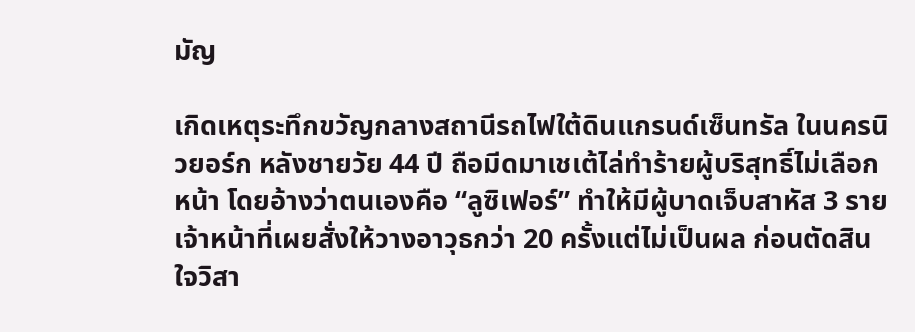มัญ

เกิดเหตุระทึกขวัญกลางสถานีรถไฟใต้ดินแกรนด์เซ็นทรัล ในนครนิวยอร์ก หลังชายวัย 44 ปี ถือมีดมาเชเต้ไล่ทำร้ายผู้บริสุทธิ์ไม่เลือกหน้า โดยอ้างว่าตนเองคือ “ลูซิเฟอร์” ทำให้มีผู้บาดเจ็บสาหัส 3 ราย เจ้าหน้าที่เผยสั่งให้วางอาวุธกว่า 20 ครั้งแต่ไม่เป็นผล ก่อนตัดสินใจวิสา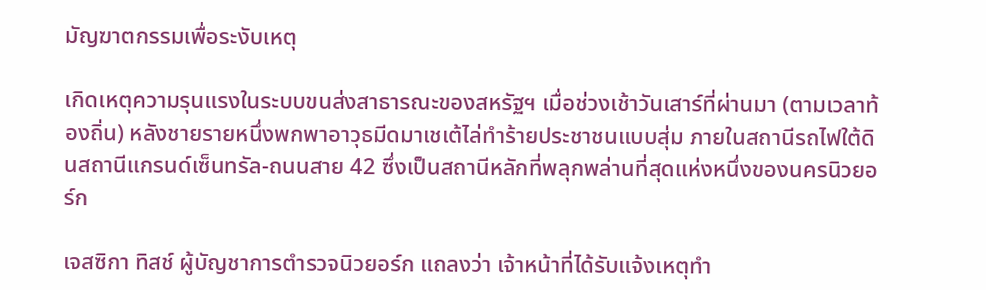มัญฆาตกรรมเพื่อระงับเหตุ

เกิดเหตุความรุนแรงในระบบขนส่งสาธารณะของสหรัฐฯ เมื่อช่วงเช้าวันเสาร์ที่ผ่านมา (ตามเวลาท้องถิ่น) หลังชายรายหนึ่งพกพาอาวุธมีดมาเชเต้ไล่ทำร้ายประชาชนแบบสุ่ม ภายในสถานีรถไฟใต้ดินสถานีแกรนด์เซ็นทรัล-ถนนสาย 42 ซึ่งเป็นสถานีหลักที่พลุกพล่านที่สุดแห่งหนึ่งของนครนิวยอร์ก

เจสซิกา ทิสช์ ผู้บัญชาการตำรวจนิวยอร์ก แถลงว่า เจ้าหน้าที่ได้รับแจ้งเหตุทำ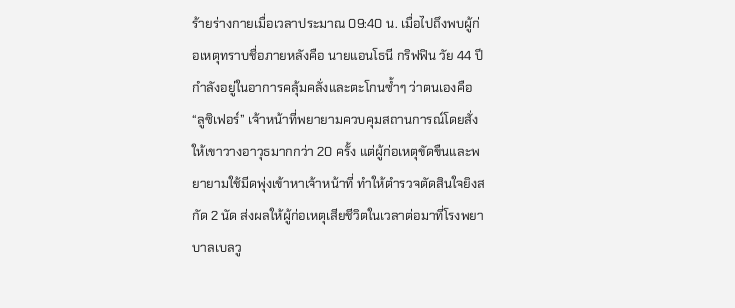ร้ายร่างกายเมื่อเวลาประมาณ 09:40 น. เมื่อไปถึงพบผู้ก่อเหตุทราบชื่อภายหลังคือ นายแอนโธนี กริฟฟิน วัย 44 ปี กำลังอยู่ในอาการคลุ้มคลั่งและตะโกนซ้ำๆ ว่าตนเองคือ “ลูซิเฟอร์” เจ้าหน้าที่พยายามควบคุมสถานการณ์โดยสั่งให้เขาวางอาวุธมากกว่า 20 ครั้ง แต่ผู้ก่อเหตุขัดขืนและพยายามใช้มีดพุ่งเข้าหาเจ้าหน้าที่ ทำให้ตำรวจตัดสินใจยิงสกัด 2 นัด ส่งผลให้ผู้ก่อเหตุเสียชีวิตในเวลาต่อมาที่โรงพยาบาลเบลวู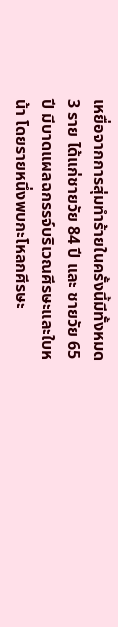เหยื่อจากการสุ่มทำร้ายในครั้งนี้มีทั้งหมด 3 ราย ได้แก่ชายวัย 84 ปี และ ชายวัย 65 ปี มีบาดแผลฉกรรจ์บริเวณศีรษะและใบหน้า โดยรายหนึ่งพบกะโหลกศีรษะ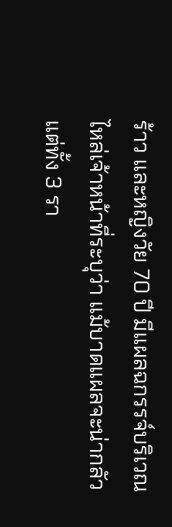ร้าว และหญิงวัย 70 ปี มีแผลฉกรรจ์บริเวณไหล่เจ้าหน้าที่ระบุว่า แม้บาดแผลจะน่ากลัวแต่ทั้ง 3 รา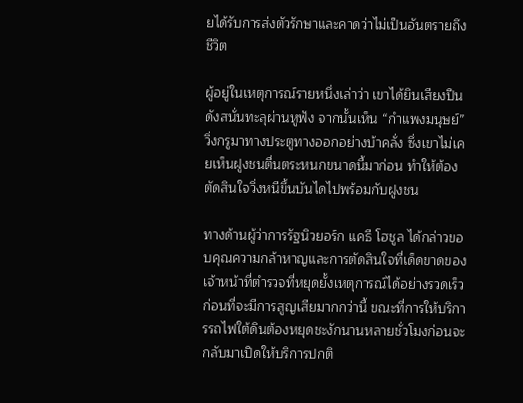ยได้รับการส่งตัวรักษาและคาดว่าไม่เป็นอันตรายถึงชีวิต

ผู้อยู่ในเหตุการณ์รายหนึ่งเล่าว่า เขาได้ยินเสียงปืนดังสนั่นทะลุผ่านหูฟัง จากนั้นเห็น “กำแพงมนุษย์” วิ่งกรูมาทางประตูทางออกอย่างบ้าคลั่ง ซึ่งเขาไม่เคยเห็นฝูงชนตื่นตระหนกขนาดนี้มาก่อน ทำให้ต้องตัดสินใจวิ่งหนีขึ้นบันไดไปพร้อมกับฝูงชน

ทางด้านผู้ว่าการรัฐนิวยอร์ก แคธี โฮชูล ได้กล่าวขอบคุณความกล้าหาญและการตัดสินใจที่เด็ดขาดของเจ้าหน้าที่ตำรวจที่หยุดยั้งเหตุการณ์ได้อย่างรวดเร็ว ก่อนที่จะมีการสูญเสียมากกว่านี้ ขณะที่การให้บริการรถไฟใต้ดินต้องหยุดชะงักนานหลายชั่วโมงก่อนจะกลับมาเปิดให้บริการปกติ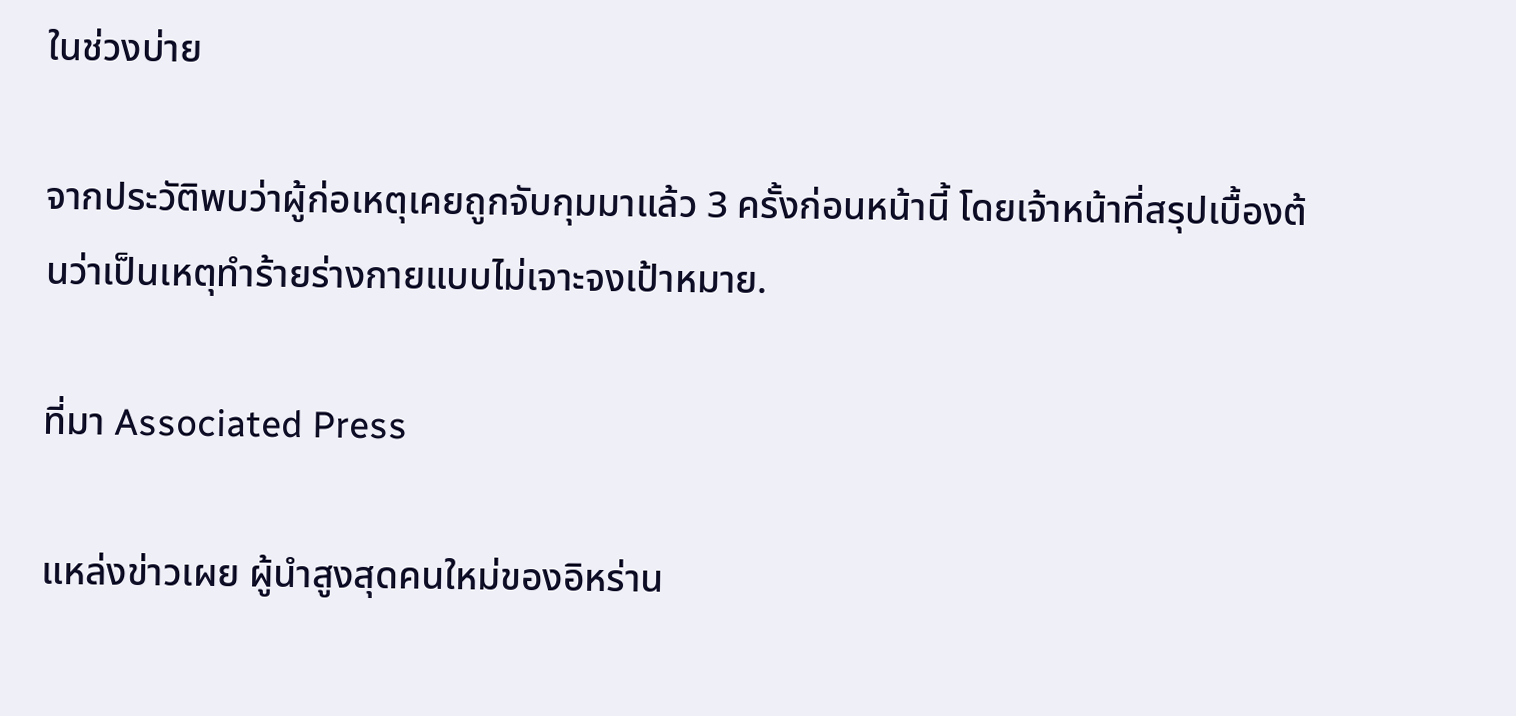ในช่วงบ่าย

จากประวัติพบว่าผู้ก่อเหตุเคยถูกจับกุมมาแล้ว 3 ครั้งก่อนหน้านี้ โดยเจ้าหน้าที่สรุปเบื้องต้นว่าเป็นเหตุทำร้ายร่างกายแบบไม่เจาะจงเป้าหมาย.

ที่มา Associated Press

แหล่งข่าวเผย ผู้นำสูงสุดคนใหม่ของอิหร่าน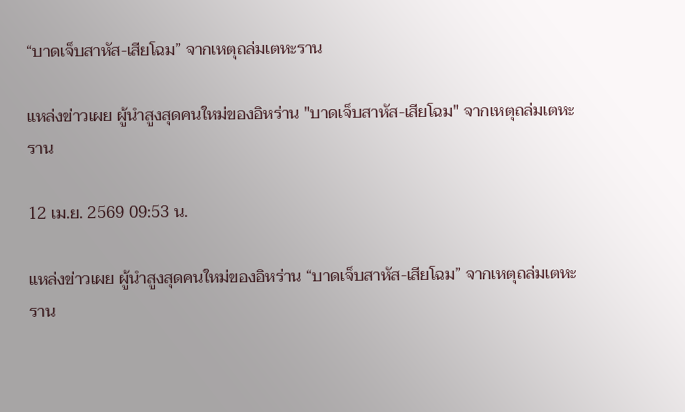“บาดเจ็บสาหัส-เสียโฉม” จากเหตุถล่มเตหะราน

แหล่งข่าวเผย ผู้นำสูงสุดคนใหม่ของอิหร่าน "บาดเจ็บสาหัส-เสียโฉม" จากเหตุถล่มเตหะราน

12 เม.ย. 2569 09:53 น.

แหล่งข่าวเผย ผู้นำสูงสุดคนใหม่ของอิหร่าน “บาดเจ็บสาหัส-เสียโฉม” จากเหตุถล่มเตหะราน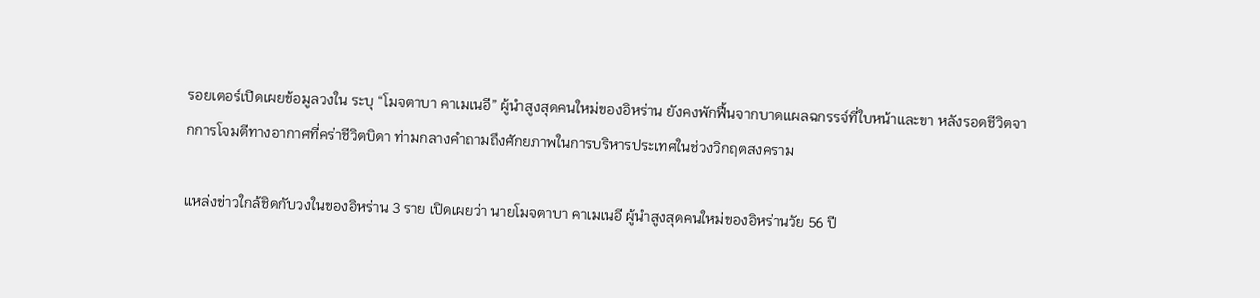รอยเตอร์เปิดเผยข้อมูลวงใน ระบุ “โมจตาบา คาเมเนอี” ผู้นำสูงสุดคนใหม่ของอิหร่าน ยังคงพักฟื้นจากบาดแผลฉกรรจ์ที่ใบหน้าและขา หลังรอดชีวิตจากการโจมตีทางอากาศที่คร่าชีวิตบิดา ท่ามกลางคำถามถึงศักยภาพในการบริหารประเทศในช่วงวิกฤตสงคราม

แหล่งข่าวใกล้ชิดกับวงในของอิหร่าน 3 ราย เปิดเผยว่า นายโมจตาบา คาเมเนอี ผู้นำสูงสุดคนใหม่ของอิหร่านวัย 56 ปี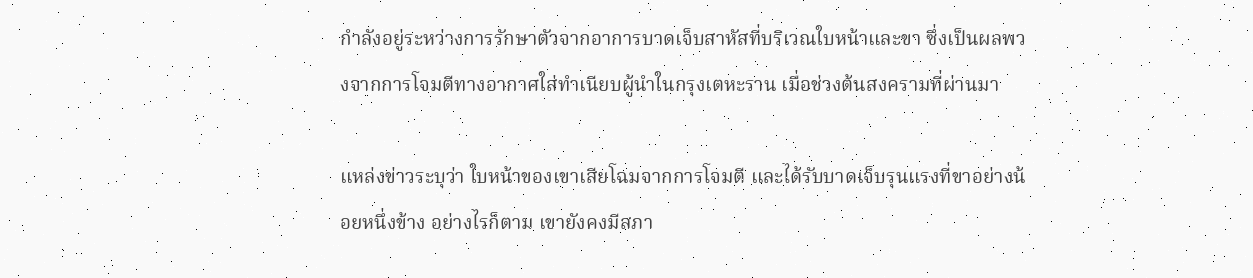กำลังอยู่ระหว่างการรักษาตัวจากอาการบาดเจ็บสาหัสที่บริเวณใบหน้าและขา ซึ่งเป็นผลพวงจากการโจมตีทางอากาศใส่ทำเนียบผู้นำในกรุงเตหะราน เมื่อช่วงต้นสงครามที่ผ่านมา

แหล่งข่าวระบุว่า ใบหน้าของเขาเสียโฉมจากการโจมตี และได้รับบาดเจ็บรุนแรงที่ขาอย่างน้อยหนึ่งข้าง อย่างไรก็ตาม เขายังคงมีสภา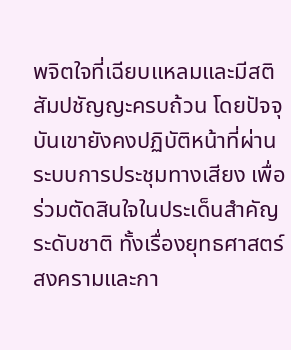พจิตใจที่เฉียบแหลมและมีสติสัมปชัญญะครบถ้วน โดยปัจจุบันเขายังคงปฏิบัติหน้าที่ผ่านระบบการประชุมทางเสียง เพื่อร่วมตัดสินใจในประเด็นสำคัญระดับชาติ ทั้งเรื่องยุทธศาสตร์สงครามและกา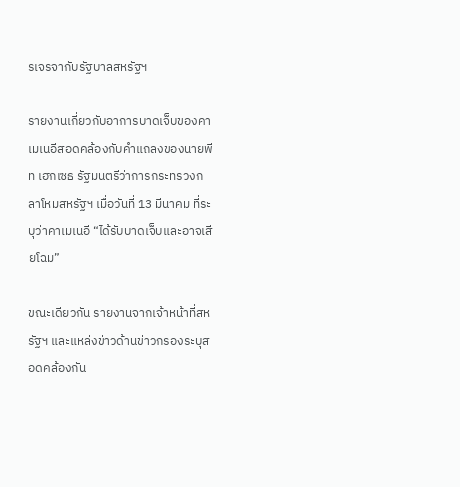รเจรจากับรัฐบาลสหรัฐฯ

รายงานเกี่ยวกับอาการบาดเจ็บของคาเมเนอีสอดคล้องกับคำแถลงของนายพีท เฮกเซธ รัฐมนตรีว่าการกระทรวงกลาโหมสหรัฐฯ เมื่อวันที่ 13 มีนาคม ที่ระบุว่าคาเมเนอี “ได้รับบาดเจ็บและอาจเสียโฉม”

ขณะเดียวกัน รายงานจากเจ้าหน้าที่สหรัฐฯ และแหล่งข่าวด้านข่าวกรองระบุสอดคล้องกัน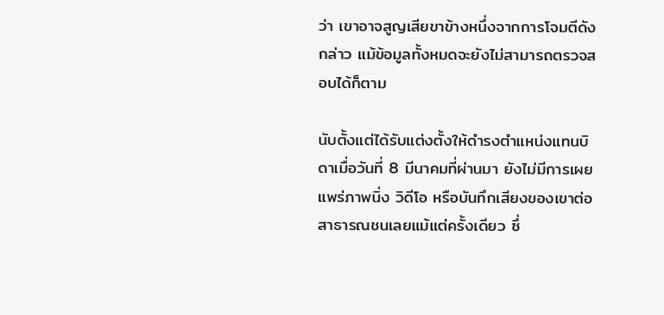ว่า เขาอาจสูญเสียขาข้างหนึ่งจากการโจมตีดังกล่าว แม้ข้อมูลทั้งหมดจะยังไม่สามารถตรวจสอบได้ก็ตาม

นับตั้งแต่ได้รับแต่งตั้งให้ดำรงตำแหน่งแทนบิดาเมื่อวันที่ 8 มีนาคมที่ผ่านมา ยังไม่มีการเผยแพร่ภาพนิ่ง วิดีโอ หรือบันทึกเสียงของเขาต่อสาธารณชนเลยแม้แต่ครั้งเดียว ซึ่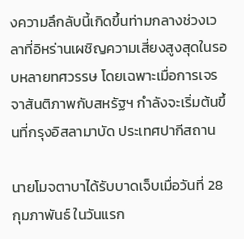งความลึกลับนี้เกิดขึ้นท่ามกลางช่วงเวลาที่อิหร่านเผชิญความเสี่ยงสูงสุดในรอบหลายทศวรรษ โดยเฉพาะเมื่อการเจรจาสันติภาพกับสหรัฐฯ กำลังจะเริ่มต้นขึ้นที่กรุงอิสลามาบัด ประเทศปากีสถาน

นายโมจตาบาได้รับบาดเจ็บเมื่อวันที่ 28 กุมภาพันธ์ ในวันแรก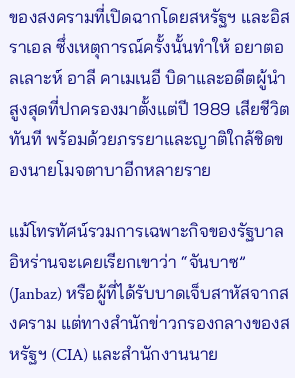ของสงครามที่เปิดฉากโดยสหรัฐฯ และอิสราเอล ซึ่งเหตุการณ์ครั้งนั้นทำให้ อยาตอลเลาะห์ อาลี คาเมเนอี บิดาและอดีตผู้นำสูงสุดที่ปกครองมาตั้งแต่ปี 1989 เสียชีวิตทันที พร้อมด้วยภรรยาและญาติใกล้ชิดของนายโมจตาบาอีกหลายราย

แม้โทรทัศน์รวมการเฉพาะกิจของรัฐบาลอิหร่านจะเคยเรียกเขาว่า “จันบาซ” (Janbaz) หรือผู้ที่ได้รับบาดเจ็บสาหัสจากสงคราม แต่ทางสำนักข่าวกรองกลางของสหรัฐฯ (CIA) และสำนักงานนาย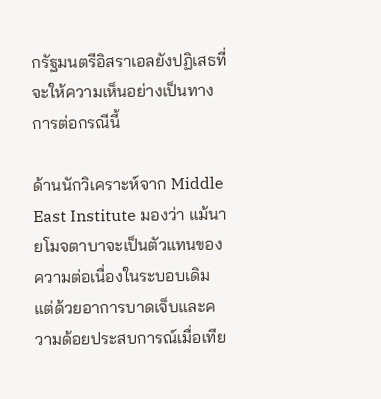กรัฐมนตรีอิสราเอลยังปฏิเสธที่จะให้ความเห็นอย่างเป็นทางการต่อกรณีนี้

ด้านนักวิเคราะห์จาก Middle East Institute มองว่า แม้นายโมจตาบาจะเป็นตัวแทนของความต่อเนื่องในระบอบเดิม แต่ด้วยอาการบาดเจ็บและความด้อยประสบการณ์เมื่อเทีย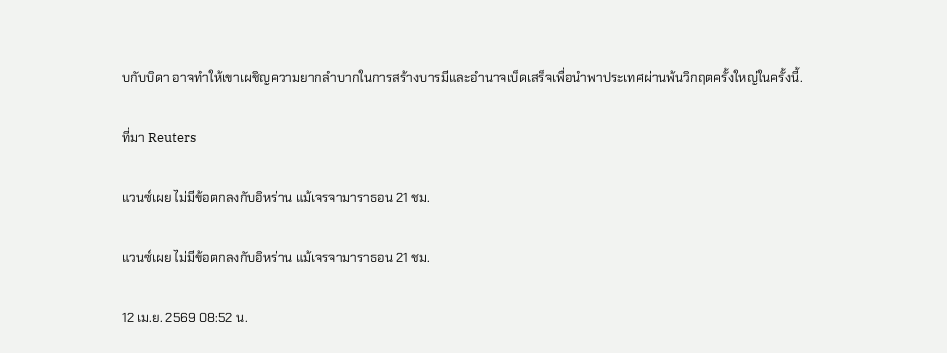บกับบิดา อาจทำให้เขาเผชิญความยากลำบากในการสร้างบารมีและอำนาจเบ็ดเสร็จเพื่อนำพาประเทศผ่านพ้นวิกฤตครั้งใหญ่ในครั้งนี้.

ที่มา Reuters

แวนซ์เผย ไม่มีข้อตกลงกับอิหร่าน แม้เจรจามาราธอน 21 ชม.

แวนซ์เผย ไม่มีข้อตกลงกับอิหร่าน แม้เจรจามาราธอน 21 ชม.

12 เม.ย. 2569 08:52 น.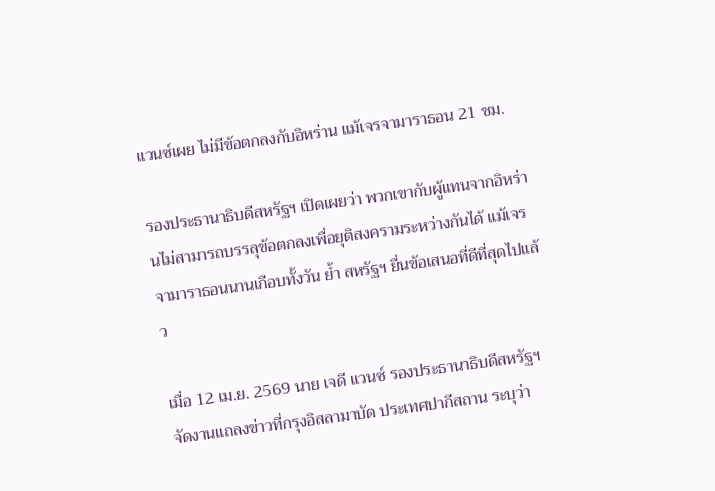แวนซ์เผย ไม่มีข้อตกลงกับอิหร่าน แม้เจรจามาราธอน 21 ชม.

รองประธานาธิบดีสหรัฐฯ เปิดเผยว่า พวกเขากับผู้แทนจากอิหร่านไม่สามารถบรรลุข้อตกลงเพื่อยุติสงครามระหว่างกันได้ แม้เจรจามาราธอนนานเกือบทั้งวัน ย้ำ สหรัฐฯ ยื่นข้อเสนอที่ดีที่สุดไปแล้ว

เมื่อ 12 เม.ย. 2569 นาย เจดี แวนซ์ รองประธานาธิบดีสหรัฐฯ จัดงานแถลงข่าวที่กรุงอิสลามาบัด ประเทศปากีสถาน ระบุว่า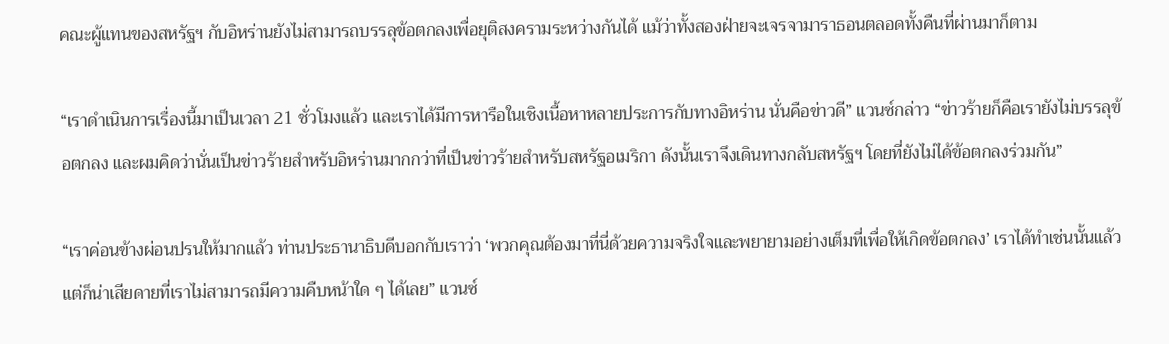คณะผู้แทนของสหรัฐฯ กับอิหร่านยังไม่สามารถบรรลุข้อตกลงเพื่อยุติสงครามระหว่างกันได้ แม้ว่าทั้งสองฝ่ายจะเจรจามาราธอนตลอดทั้งคืนที่ผ่านมาก็ตาม

“เราดำเนินการเรื่องนี้มาเป็นเวลา 21 ชั่วโมงแล้ว และเราได้มีการหารือในเชิงเนื้อหาหลายประการกับทางอิหร่าน นั่นคือข่าวดี” แวนซ์กล่าว “ข่าวร้ายก็คือเรายังไม่บรรลุข้อตกลง และผมคิดว่านั่นเป็นข่าวร้ายสำหรับอิหร่านมากกว่าที่เป็นข่าวร้ายสำหรับสหรัฐอเมริกา ดังนั้นเราจึงเดินทางกลับสหรัฐฯ โดยที่ยังไม่ได้ข้อตกลงร่วมกัน”

“เราค่อนข้างผ่อนปรนให้มากแล้ว ท่านประธานาธิบดีบอกกับเราว่า ‘พวกคุณต้องมาที่นี่ด้วยความจริงใจและพยายามอย่างเต็มที่เพื่อให้เกิดข้อตกลง’ เราได้ทำเช่นนั้นแล้ว แต่ก็น่าเสียดายที่เราไม่สามารถมีความคืบหน้าใด ๆ ได้เลย” แวนซ์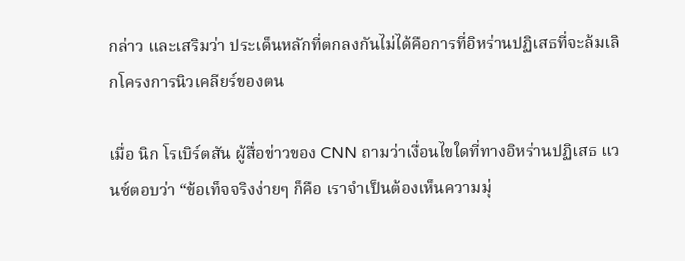กล่าว และเสริมว่า ประเด็นหลักที่ตกลงกันไม่ได้คือการที่อิหร่านปฏิเสธที่จะล้มเลิกโครงการนิวเคลียร์ของตน

เมื่อ นิก โรเบิร์ตสัน ผู้สื่อข่าวของ CNN ถามว่าเงื่อนไขใดที่ทางอิหร่านปฏิเสธ แวนซ์ตอบว่า “ข้อเท็จจริงง่ายๆ ก็คือ เราจำเป็นต้องเห็นความมุ่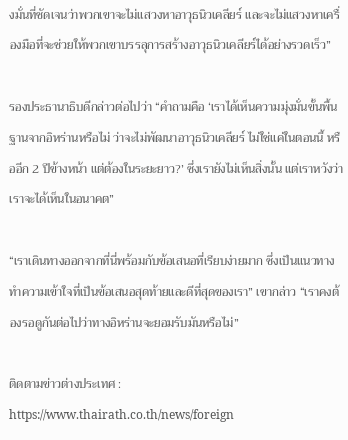งมั่นที่ชัดเจนว่าพวกเขาจะไม่แสวงหาอาวุธนิวเคลียร์ และจะไม่แสวงหาเครื่องมือที่จะช่วยให้พวกเขาบรรลุการสร้างอาวุธนิวเคลียร์ได้อย่างรวดเร็ว”

รองประธานาธิบดีกล่าวต่อไปว่า “คำถามคือ ‘เราได้เห็นความมุ่งมั่นขั้นพื้นฐานจากอิหร่านหรือไม่ ว่าจะไม่พัฒนาอาวุธนิวเคลียร์ ไม่ใช่แค่ในตอนนี้ หรืออีก 2 ปีข้างหน้า แต่ต้องในระยะยาว?’ ซึ่งเรายังไม่เห็นสิ่งนั้น แต่เราหวังว่าเราจะได้เห็นในอนาคต”

“เราเดินทางออกจากที่นี่พร้อมกับข้อเสนอที่เรียบง่ายมาก ซึ่งเป็นแนวทางทำความเข้าใจที่เป็นข้อเสนอสุดท้ายและดีที่สุดของเรา” เขากล่าว “เราคงต้องรอดูกันต่อไปว่าทางอิหร่านจะยอมรับมันหรือไม่”

ติดตามข่าวต่างประเทศ : https://www.thairath.co.th/news/foreign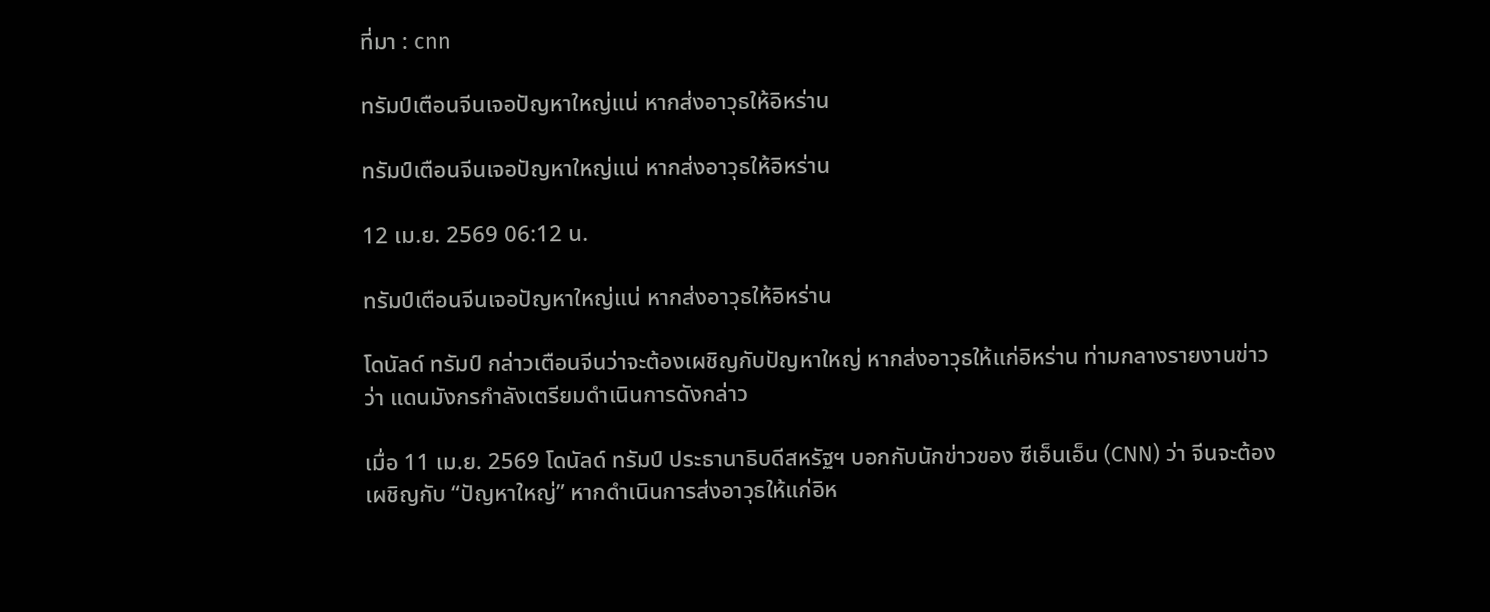ที่มา : cnn

ทรัมป์เตือนจีนเจอปัญหาใหญ่แน่ หากส่งอาวุธให้อิหร่าน

ทรัมป์เตือนจีนเจอปัญหาใหญ่แน่ หากส่งอาวุธให้อิหร่าน

12 เม.ย. 2569 06:12 น.

ทรัมป์เตือนจีนเจอปัญหาใหญ่แน่ หากส่งอาวุธให้อิหร่าน

โดนัลด์ ทรัมป์ กล่าวเตือนจีนว่าจะต้องเผชิญกับปัญหาใหญ่ หากส่งอาวุธให้แก่อิหร่าน ท่ามกลางรายงานข่าวว่า แดนมังกรกำลังเตรียมดำเนินการดังกล่าว

เมื่อ 11 เม.ย. 2569 โดนัลด์ ทรัมป์ ประธานาธิบดีสหรัฐฯ บอกกับนักข่าวของ ซีเอ็นเอ็น (CNN) ว่า จีนจะต้องเผชิญกับ “ปัญหาใหญ่” หากดำเนินการส่งอาวุธให้แก่อิห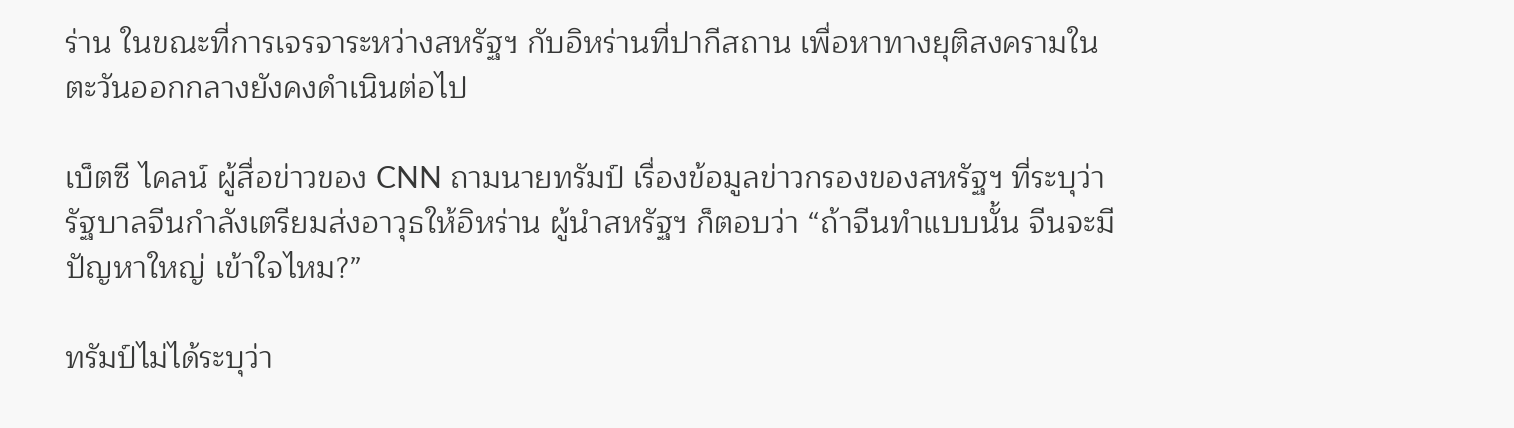ร่าน ในขณะที่การเจรจาระหว่างสหรัฐฯ กับอิหร่านที่ปากีสถาน เพื่อหาทางยุติสงครามในตะวันออกกลางยังคงดำเนินต่อไป

เบ็ตซี ไคลน์ ผู้สื่อข่าวของ CNN ถามนายทรัมป์ เรื่องข้อมูลข่าวกรองของสหรัฐฯ ที่ระบุว่ารัฐบาลจีนกำลังเตรียมส่งอาวุธให้อิหร่าน ผู้นำสหรัฐฯ ก็ตอบว่า “ถ้าจีนทำแบบนั้น จีนจะมีปัญหาใหญ่ เข้าใจไหม?”

ทรัมป์ไม่ได้ระบุว่า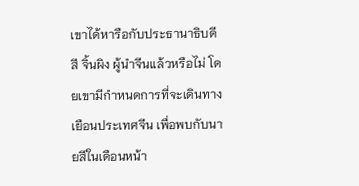เขาได้หารือกับประธานาธิบดี สี จิ้นผิง ผู้นำจีนแล้วหรือไม่ โดยเขามีกำหนดการที่จะเดินทางเยือนประเทศจีน เพื่อพบกับนายสีในเดือนหน้า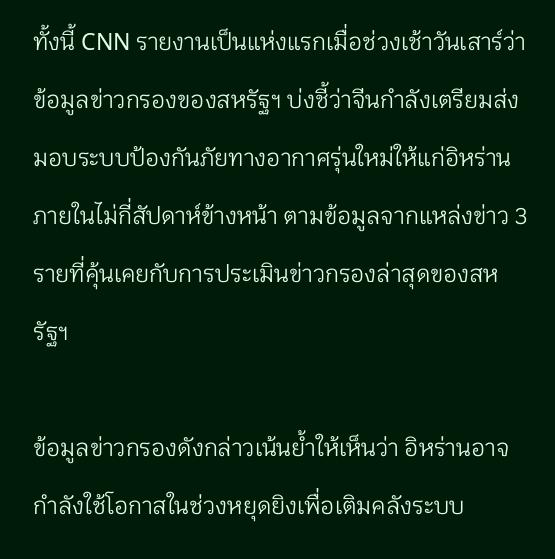ทั้งนี้ CNN รายงานเป็นแห่งแรกเมื่อช่วงเช้าวันเสาร์ว่า ข้อมูลข่าวกรองของสหรัฐฯ บ่งชี้ว่าจีนกำลังเตรียมส่งมอบระบบป้องกันภัยทางอากาศรุ่นใหม่ให้แก่อิหร่านภายในไม่กี่สัปดาห์ข้างหน้า ตามข้อมูลจากแหล่งข่าว 3 รายที่คุ้นเคยกับการประเมินข่าวกรองล่าสุดของสหรัฐฯ

ข้อมูลข่าวกรองดังกล่าวเน้นย้ำให้เห็นว่า อิหร่านอาจกำลังใช้โอกาสในช่วงหยุดยิงเพื่อเติมคลังระบบ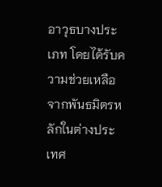อาวุธบางประเภท โดยได้รับความช่วยเหลือจากพันธมิตรหลักในต่างประเทศ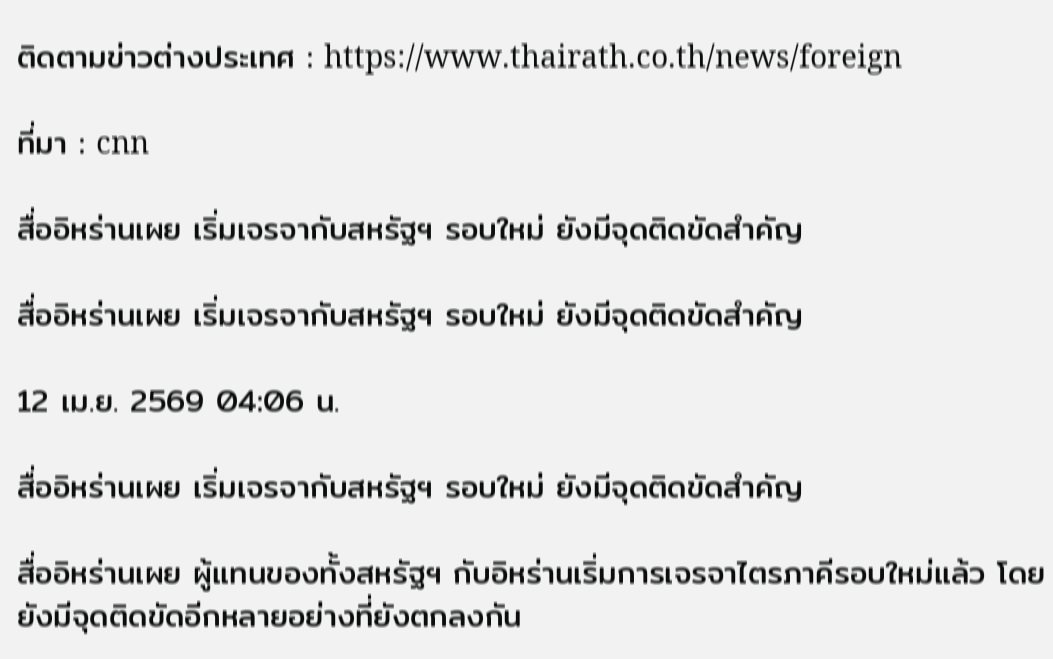ติดตามข่าวต่างประเทศ : https://www.thairath.co.th/news/foreign

ที่มา : cnn

สื่ออิหร่านเผย เริ่มเจรจากับสหรัฐฯ รอบใหม่ ยังมีจุดติดขัดสำคัญ

สื่ออิหร่านเผย เริ่มเจรจากับสหรัฐฯ รอบใหม่ ยังมีจุดติดขัดสำคัญ

12 เม.ย. 2569 04:06 น.

สื่ออิหร่านเผย เริ่มเจรจากับสหรัฐฯ รอบใหม่ ยังมีจุดติดขัดสำคัญ

สื่ออิหร่านเผย ผู้แทนของทั้งสหรัฐฯ กับอิหร่านเริ่มการเจรจาไตรภาคีรอบใหม่แล้ว โดยยังมีจุดติดขัดอีกหลายอย่างที่ยังตกลงกัน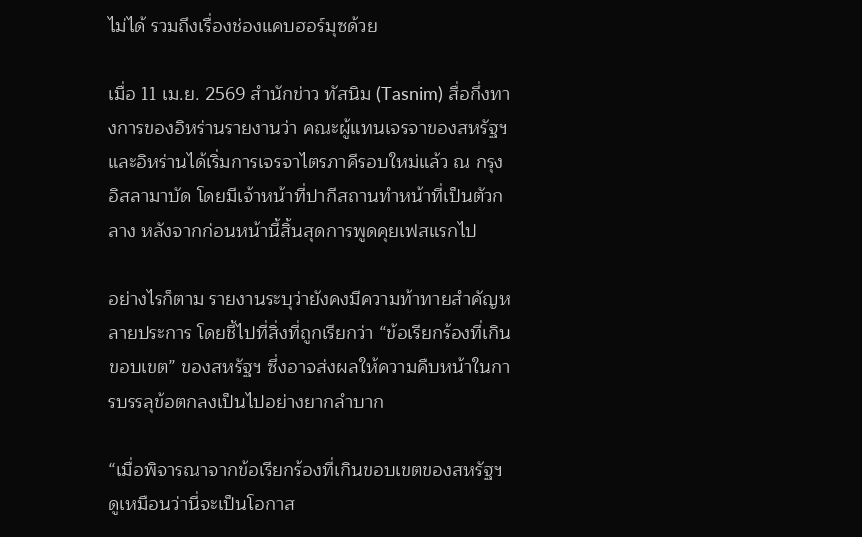ไม่ได้ รวมถึงเรื่องช่องแคบฮอร์มุซด้วย

เมื่อ 11 เม.ย. 2569 สำนักข่าว ทัสนิม (Tasnim) สื่อกึ่งทางการของอิหร่านรายงานว่า คณะผู้แทนเจรจาของสหรัฐฯ และอิหร่านได้เริ่มการเจรจาไตรภาคีรอบใหม่แล้ว ณ กรุงอิสลามาบัด โดยมีเจ้าหน้าที่ปากีสถานทำหน้าที่เป็นตัวกลาง หลังจากก่อนหน้านี้สิ้นสุดการพูดคุยเฟสแรกไป

อย่างไรก็ตาม รายงานระบุว่ายังคงมีความท้าทายสำคัญหลายประการ โดยชี้ไปที่สิ่งที่ถูกเรียกว่า “ข้อเรียกร้องที่เกินขอบเขต” ของสหรัฐฯ ซึ่งอาจส่งผลให้ความคืบหน้าในการบรรลุข้อตกลงเป็นไปอย่างยากลำบาก

“เมื่อพิจารณาจากข้อเรียกร้องที่เกินขอบเขตของสหรัฐฯ ดูเหมือนว่านี่จะเป็นโอกาส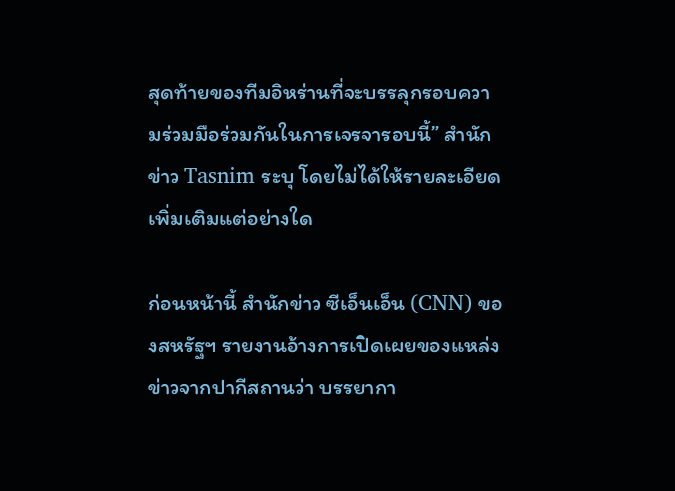สุดท้ายของทีมอิหร่านที่จะบรรลุกรอบความร่วมมือร่วมกันในการเจรจารอบนี้” สำนักข่าว Tasnim ระบุ โดยไม่ได้ให้รายละเอียดเพิ่มเติมแต่อย่างใด

ก่อนหน้านี้ สำนักข่าว ซีเอ็นเอ็น (CNN) ของสหรัฐฯ รายงานอ้างการเปิดเผยของแหล่งข่าวจากปากีสถานว่า บรรยากา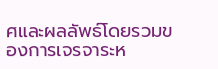ศและผลลัพธ์โดยรวมของการเจรจาระห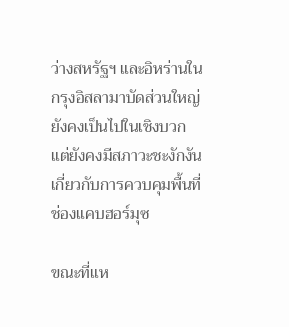ว่างสหรัฐฯ และอิหร่านในกรุงอิสลามาบัดส่วนใหญ่ยังคงเป็นไปในเชิงบวก แต่ยังคงมีสภาวะชะงักงันเกี่ยวกับการควบคุมพื้นที่ช่องแคบฮอร์มุซ

ขณะที่แห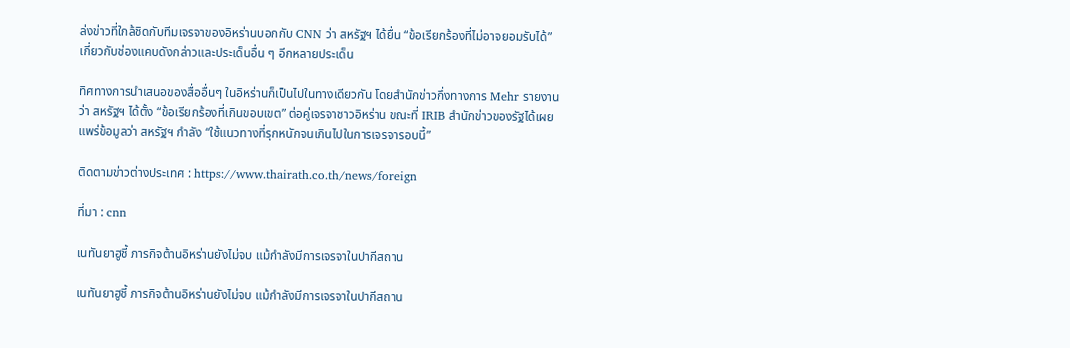ล่งข่าวที่ใกล้ชิดกับทีมเจรจาของอิหร่านบอกกับ CNN ว่า สหรัฐฯ ได้ยื่น “ข้อเรียกร้องที่ไม่อาจยอมรับได้” เกี่ยวกับช่องแคบดังกล่าวและประเด็นอื่น ๆ อีกหลายประเด็น

ทิศทางการนำเสนอของสื่ออื่นๆ ในอิหร่านก็เป็นไปในทางเดียวกัน โดยสำนักข่าวกึ่งทางการ Mehr รายงานว่า สหรัฐฯ ได้ตั้ง “ข้อเรียกร้องที่เกินขอบเขต” ต่อคู่เจรจาชาวอิหร่าน ขณะที่ IRIB สำนักข่าวของรัฐได้เผยแพร่ข้อมูลว่า สหรัฐฯ กำลัง “ใช้แนวทางที่รุกหนักจนเกินไปในการเจรจารอบนี้”

ติดตามข่าวต่างประเทศ : https://www.thairath.co.th/news/foreign

ที่มา : cnn

เนทันยาฮูชี้ ภารกิจต้านอิหร่านยังไม่จบ แม้กำลังมีการเจรจาในปากีสถาน

เนทันยาฮูชี้ ภารกิจต้านอิหร่านยังไม่จบ แม้กำลังมีการเจรจาในปากีสถาน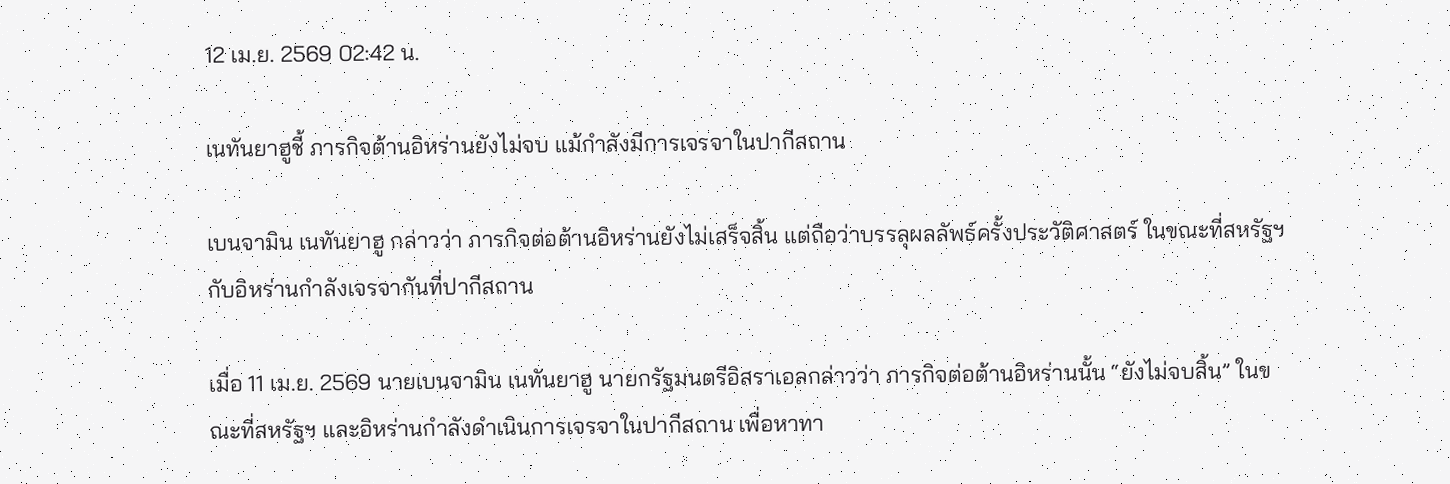12 เม.ย. 2569 02:42 น.

เนทันยาฮูชี้ ภารกิจต้านอิหร่านยังไม่จบ แม้กำลังมีการเจรจาในปากีสถาน

เบนจามิน เนทันยาฮู กล่าวว่า ภารกิจต่อต้านอิหร่านยังไม่เสร็จสิ้น แต่ถือว่าบรรลุผลลัพธ์ครั้งประวัติศาสตร์ ในขณะที่สหรัฐฯ กับอิหร่านกำลังเจรจากันที่ปากีสถาน

เมื่อ 11 เม.ย. 2569 นายเบนจามิน เนทันยาฮู นายกรัฐมนตรีอิสราเอลกล่าวว่า ภารกิจต่อต้านอิหร่านนั้น “ยังไม่จบสิ้น” ในขณะที่สหรัฐฯ และอิหร่านกำลังดำเนินการเจรจาในปากีสถาน เพื่อหาทา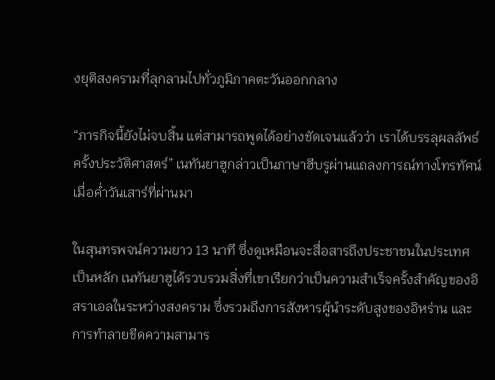งยุติสงครามที่ลุกลามไปทั่วภูมิภาคตะวันออกกลาง

“ภารกิจนี้ยังไม่จบสิ้น แต่สามารถพูดได้อย่างชัดเจนแล้วว่า เราได้บรรลุผลลัพธ์ครั้งประวัติศาสตร์” เนทันยาฮูกล่าวเป็นภาษาฮีบรูผ่านแถลงการณ์ทางโทรทัศน์เมื่อค่ำวันเสาร์ที่ผ่านมา

ในสุนทรพจน์ความยาว 13 นาที ซึ่งดูเหมือนจะสื่อสารถึงประชาชนในประเทศเป็นหลัก เนทันยาฮูได้รวบรวมสิ่งที่เขาเรียกว่าเป็นความสำเร็จครั้งสำคัญของอิสราเอลในระหว่างสงคราม ซึ่งรวมถึงการสังหารผู้นำระดับสูงของอิหร่าน และการทำลายขีดความสามาร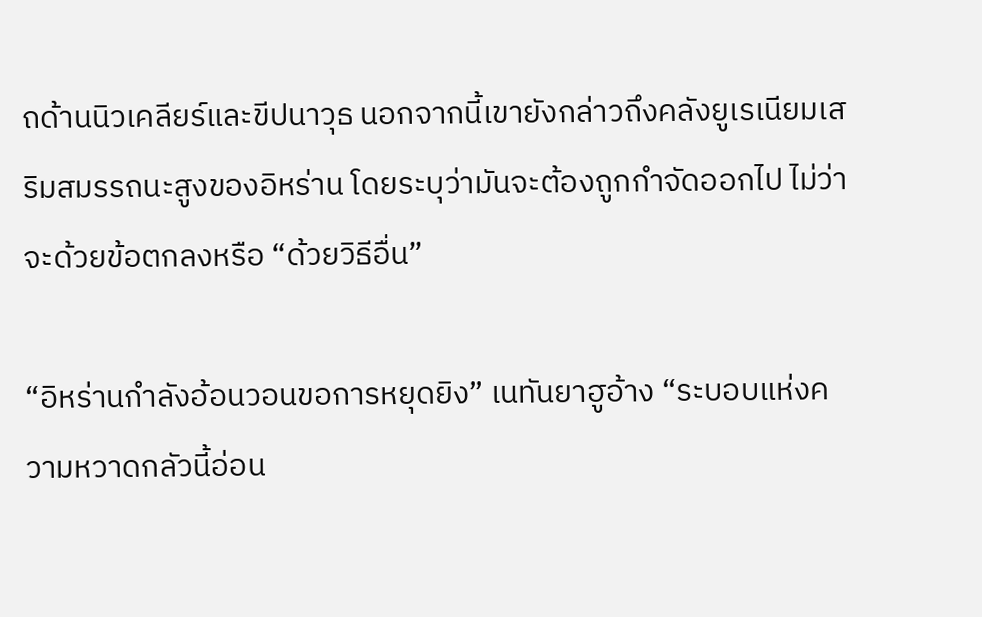ถด้านนิวเคลียร์และขีปนาวุธ นอกจากนี้เขายังกล่าวถึงคลังยูเรเนียมเสริมสมรรถนะสูงของอิหร่าน โดยระบุว่ามันจะต้องถูกกำจัดออกไป ไม่ว่าจะด้วยข้อตกลงหรือ “ด้วยวิธีอื่น”

“อิหร่านกำลังอ้อนวอนขอการหยุดยิง” เนทันยาฮูอ้าง “ระบอบแห่งความหวาดกลัวนี้อ่อน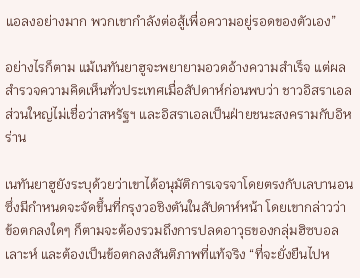แอลงอย่างมาก พวกเขากำลังต่อสู้เพื่อความอยู่รอดของตัวเอง”

อย่างไรก็ตาม แม้เนทันยาฮูจะพยายามอวดอ้างความสำเร็จ แต่ผลสำรวจความคิดเห็นทั่วประเทศเมื่อสัปดาห์ก่อนพบว่า ชาวอิสราเอลส่วนใหญ่ไม่เชื่อว่าสหรัฐฯ และอิสราเอลเป็นฝ่ายชนะสงครามกับอิหร่าน

เนทันยาฮูยังระบุด้วยว่าเขาได้อนุมัติการเจรจาโดยตรงกับเลบานอน ซึ่งมีกำหนดจะจัดขึ้นที่กรุงวอชิงตันในสัปดาห์หน้า โดยเขากล่าวว่าข้อตกลงใดๆ ก็ตามจะต้องรวมถึงการปลดอาวุธของกลุ่มฮิซบอลเลาะห์ และต้องเป็นข้อตกลงสันติภาพที่แท้จริง “ที่จะยั่งยืนไปห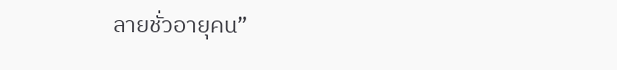ลายชั่วอายุคน”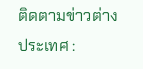ติดตามข่าวต่างประเทศ :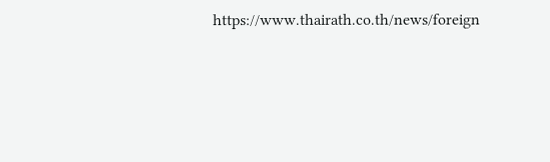https://www.thairath.co.th/news/foreign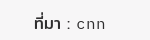ที่มา : cnn